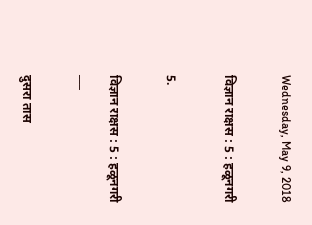Wednesday, May 9, 2018

विज्ञान राक्षस : 5 : हळूनगरी

5.

विज्ञान राक्षस : 5 : हळूनगरी
___

दुसरा तास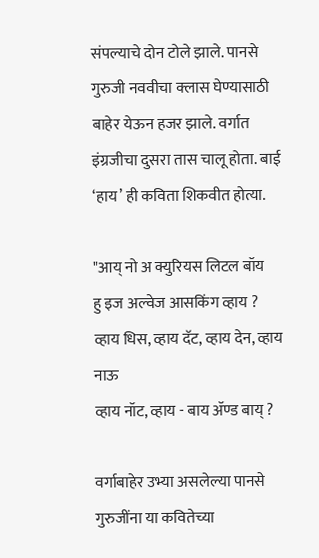संपल्याचे दोन टोले झाले. पानसे गुरुजी नववीचा क्लास घेण्यासाठी बाहेर येऊन हजर झाले. वर्गात इंग्रजीचा दुसरा तास चालू होता. बाई ‘हाय’ ही कविता शिकवीत होत्या.

"आय् नो अ क्युरियस लिटल बॉय
हु इज अल्वेज आसकिंग व्हाय ?
व्हाय धिस, व्हाय दॅट, व्हाय देन, व्हाय नाऊ
व्हाय नॉट, व्हाय - बाय ॲण्ड बाय् ?

वर्गाबाहेर उभ्या असलेल्या पानसे गुरुजींना या कवितेच्या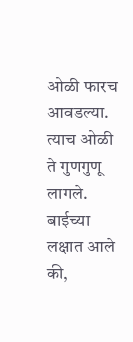ओळी फारच आवडल्या. त्याच ओळी ते गुणगुणू लागले. बाईच्या लक्षात आले की,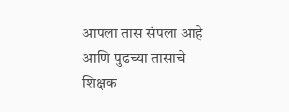आपला तास संपला आहे आणि पुढच्या तासाचे शिक्षक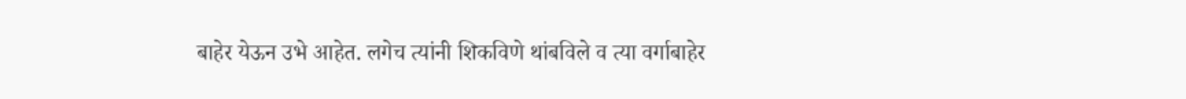बाहेर येऊन उभे आहेत. लगेच त्यांनी शिकविणे थांबविले व त्या वर्गाबाहेर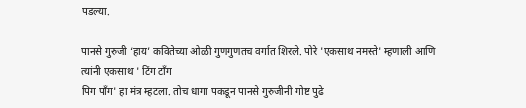पडल्या.

पानसे गुरुजी ‘हाय’ कवितेच्या ओळी गुणगुणतच वर्गात शिरले. पोरे 'एकसाथ नमस्ते' म्हणाली आणि त्यांनी एकसाथ ' टिंग टॉंग
पिग पॉंग' हा मंत्र म्हटला. तोच धागा पकडून पानसे गुरुजीनी गोष्ट पुढे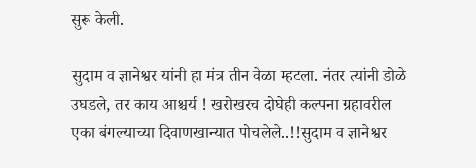सुरू केली.

सुदाम व ज्ञानेश्वर यांनी हा मंत्र तीन वेळा म्हटला. नंतर त्यांनी डोळे उघडले, तर काय आश्चर्य ! खरोखरच दोघेही कल्पना ग्रहावरील
एका बंगल्याच्या दिवाणखान्यात पोचलेले..!!सुदाम व ज्ञानेश्वर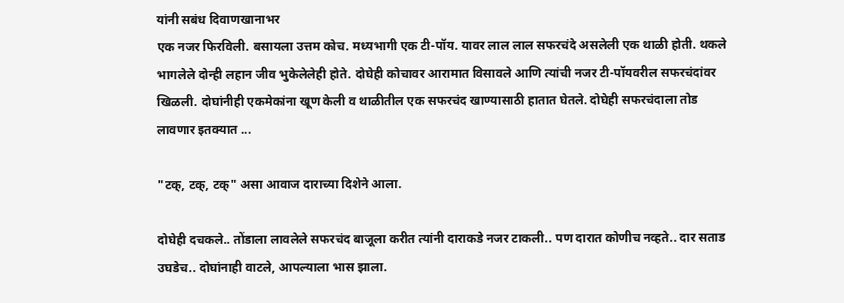यांनी सबंध दिवाणखानाभर
एक नजर फिरविली. बसायला उत्तम कोच. मध्यभागी एक टी-पॉय. यावर लाल लाल सफरचंदे असलेली एक थाळी होती. थकले
भागलेले दोन्ही लहान जीव भुकेलेलेही होते. दोघेही कोचावर आरामात विसावले आणि त्यांची नजर टी-पॉयवरील सफरचंदांवर खिळली. दोघांनीही एकमेकांना खूण केली व थाळीतील एक सफरचंद खाण्यासाठी हातात घेतले. दोघेही सफरचंदाला तोड लावणार इतक्यात ...

"टक्, टक्, टक्" असा आवाज दाराच्या दिशेने आला.

दोघेही दचकले.. तोंडाला लावलेले सफरचंद बाजूला करीत त्यांनी दाराकडे नजर टाकली.. पण दारात कोणीच नव्हते.. दार सताड उघडेच.. दोघांनाही वाटले, आपल्याला भास झाला.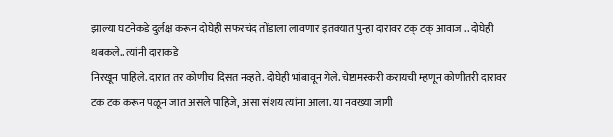झाल्या घटनेकडे दुर्लक्ष करून दोघेही सफरचंद तोंडाला लावणार इतक्यात पुन्हा दारावर टक् टक् आवाज .. दोघेही थबकले.. त्यांनी दाराकडे
निरखून पाहिले. दारात तर कोणीच दिसत नव्हते. दोघेही भांबावून गेले. चेष्टामस्करी करायची म्हणून कोणीतरी दारावर टक टक करून पळून जात असले पाहिजे, असा संशय त्यांना आला. या नवख्या जागी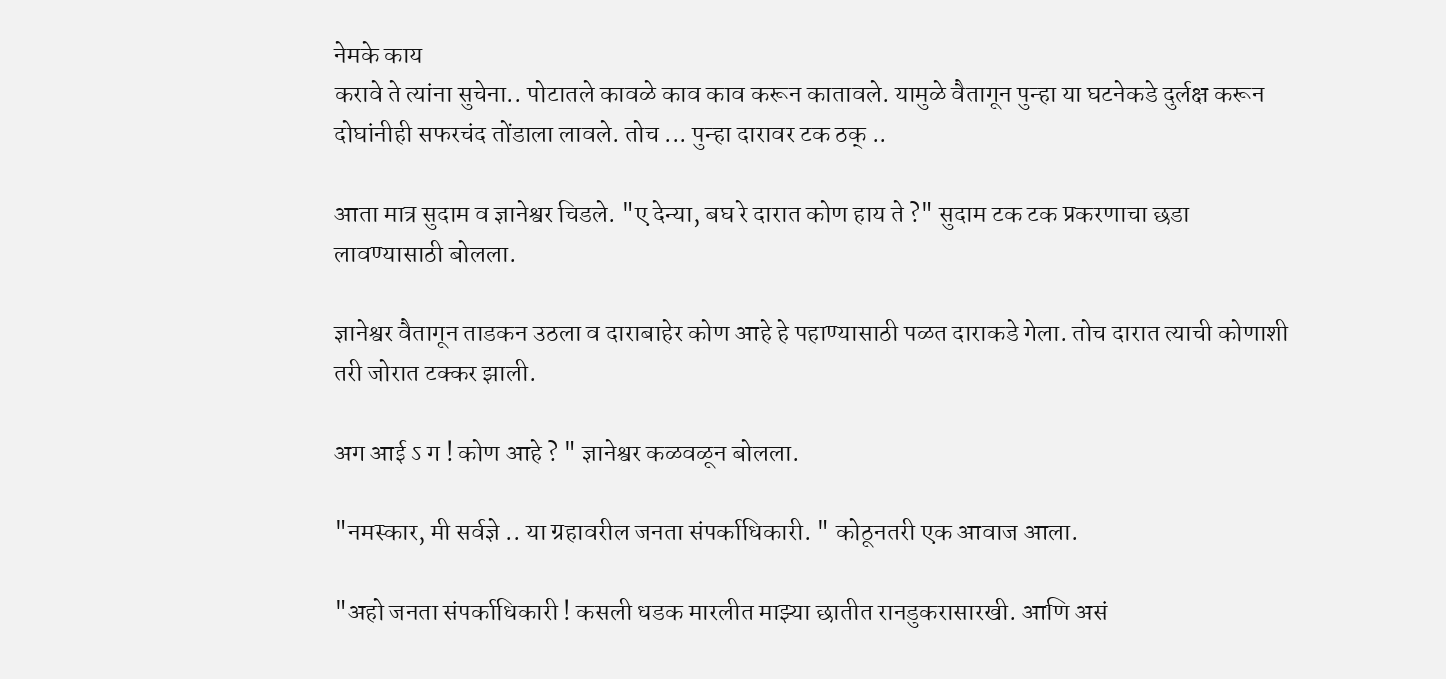नेमके काय
करावे ते त्यांना सुचेना.. पोटातले कावळे काव काव करून कातावले. यामुळे वैतागून पुन्हा या घटनेकडे दुर्लक्ष करून दोघांनीही सफरचंद तोंडाला लावले. तोच ... पुन्हा दारावर टक ठक् ..

आता मात्र सुदाम व ज्ञानेश्वर चिडले. "ए देन्या, बघ रे दारात कोण हाय ते ?" सुदाम टक टक प्रकरणाचा छडा लावण्यासाठी बोलला.

ज्ञानेश्वर वैतागून ताडकन उठला व दाराबाहेर कोण आहे हे पहाण्यासाठी पळत दाराकडे गेला. तोच दारात त्याची कोणाशी तरी जोरात टक्कर झाली.

अग आई ऽ ग ! कोण आहे ? " ज्ञानेश्वर कळवळून बोलला.

"नमस्कार, मी सर्वज्ञे .. या ग्रहावरील जनता संपर्काधिकारी. " कोठूनतरी एक आवाज आला.

"अहो जनता संपर्काधिकारी ! कसली धडक मारलीत माझ्या छातीत रानडुकरासारखी. आणि असं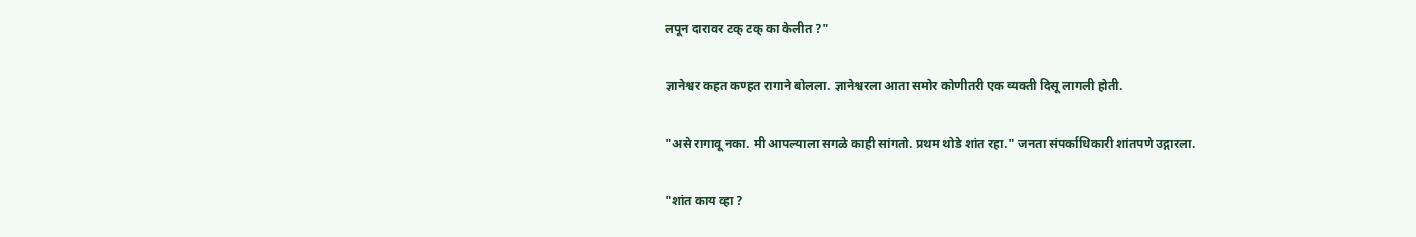लपून दारावर टक् टक् का केलीत ?"

ज्ञानेश्वर कहत कण्हत रागाने बोलला. ज्ञानेश्वरला आता समोर कोणीतरी एक व्यक्ती दिसू लागली होती.

"असे रागावू नका. मी आपल्याला सगळे काही सांगतो. प्रथम थोडे शांत रहा." जनता संपर्काधिकारी शांतपणे उद्गारला.

"शांत काय व्हा ?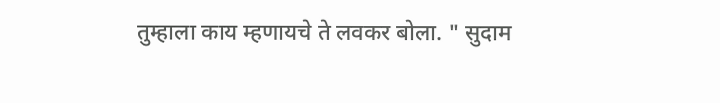तुम्हाला काय म्हणायचे ते लवकर बोला. " सुदाम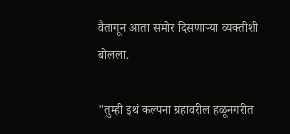वैतागून आता समोर दिसणाऱ्या व्यक्तीशी बोलला.

"तुम्ही इथं कल्पना ग्रहावरील हळूनगरीत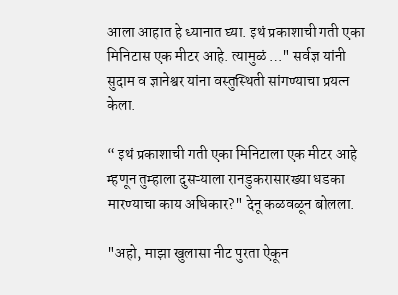आला आहात हे ध्यानात घ्या. इथं प्रकाशाची गती एका मिनिटास एक मीटर आहे. त्यामुळं …" सर्वज्ञ यांनी सुदाम व ज्ञानेश्वर यांना वस्तुस्थिती सांगण्याचा प्रयत्न केला.

“ इथं प्रकाशाची गती एका मिनिटाला एक मीटर आहे म्हणून तुम्हाला दुसऱ्याला रानडुकरासारख्या धडका मारण्याचा काय अधिकार?" देनू कळवळून बोलला.

"अहो, माझा खुलासा नीट पुरता ऐकून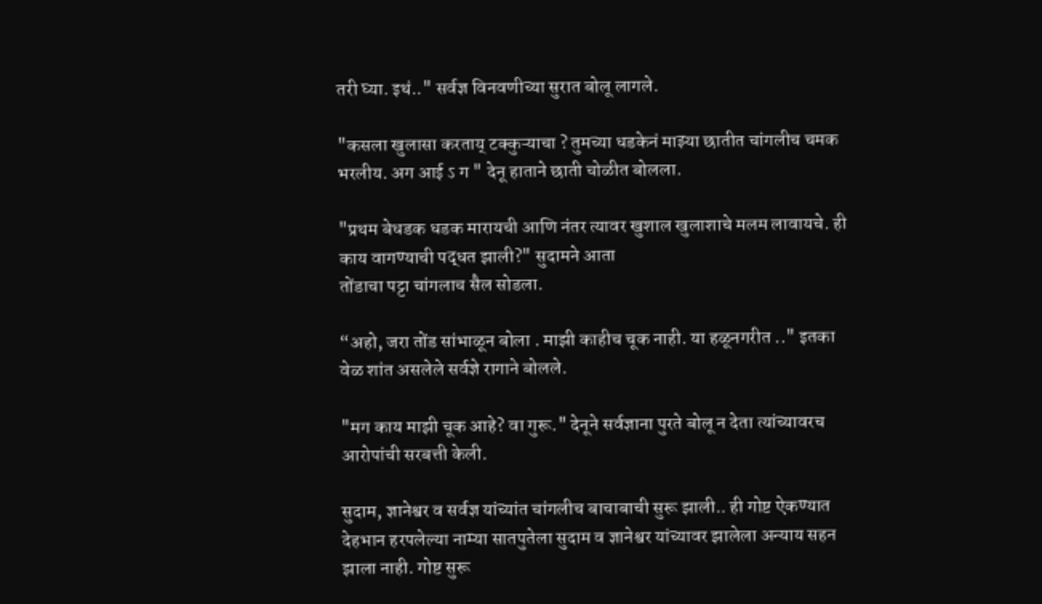तरी घ्या. इथं.." सर्वज्ञ विनवणीच्या सुरात बोलू लागले.

"कसला खुलासा करताय् टक्कुऱ्याचा ? तुमच्या धडकेनं माझ्या छातीत चांगलीच चमक भरलीय. अग आई ऽ ग " देनू हाताने छाती चोळीत बोलला.

"प्रथम बेधडक धडक मारायची आणि नंतर त्यावर खुशाल खुलाशाचे मलम लावायचे. ही काय वागण्याची पद्धत झाली?" सुदामने आता
तोंडाचा पट्टा चांगलाच सैल सोडला.

“अहो, जरा तोंड सांभाळून बोला . माझी काहीच चूक नाही. या हळूनगरीत .." इतका वेळ शांत असलेले सर्वज्ञे रागाने बोलले.

"मग काय माझी चूक आहे? वा गुरू." देनूने सर्वज्ञाना पुरते बोलू न देता त्यांच्यावरच आरोपांची सरबत्ती केली.

सुदाम, ज्ञानेश्वर व सर्वज्ञ यांच्यांत चांगलीच बाचाबाची सुरू झाली.. ही गोष्ट ऐकण्यात देहभान हरपलेल्या नाम्या सातपुतेला सुदाम व ज्ञानेश्वर यांच्यावर झालेला अन्याय सहन झाला नाही. गोष्ट सुरू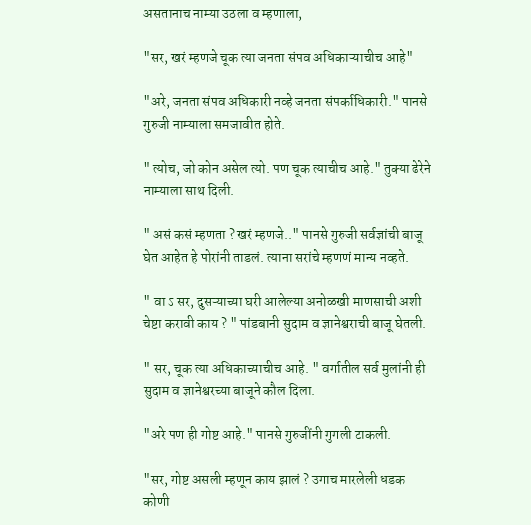असतानाच नाम्या उठला व म्हणाला,

"सर, खरं म्हणजे चूक त्या जनता संपव अधिकाऱ्याचीच आहे"

"अरे, जनता संपव अधिकारी नव्हे जनता संपर्काधिकारी." पानसे गुरुजी नाम्याला समजावीत होते.

" त्योच, जो कोन असेल त्यो. पण चूक त्याचीच आहे." तुक्या ढेरेने नाम्याला साथ दिली.

" असं कसं म्हणता ? खरं म्हणजे.." पानसे गुरुजी सर्वज्ञांची बाजू घेत आहेत हे पोरांनी ताडलं. त्याना सरांचे म्हणणं मान्य नव्हते.

" वा ऽ सर, दुसऱ्याच्या घरी आलेल्या अनोळखी माणसाची अशी चेष्टा करावी काय ? " पांडबानी सुदाम व ज्ञानेश्वराची बाजू घेतली.

" सर, चूक त्या अधिकाच्याचीच आहे. " वर्गातील सर्व मुलांनी ही सुदाम व ज्ञानेश्वरच्या बाजूने कौल दिला.

"अरे पण ही गोष्ट आहे." पानसे गुरुजींनी गुगली टाकली.

"सर, गोष्ट असली म्हणून काय झालं ? उगाच मारलेली धडक कोणी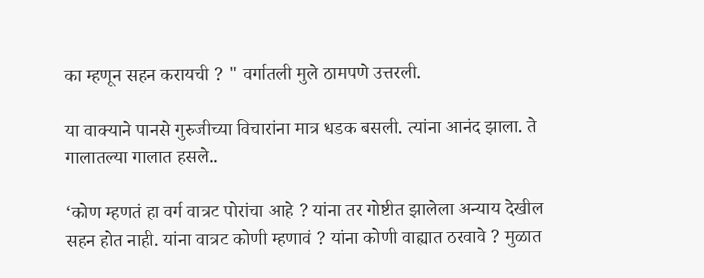का म्हणून सहन करायची ? " वर्गातली मुले ठामपणे उत्तरली.

या वाक्याने पानसे गुरुजीच्या विचारांना मात्र धडक बसली. त्यांना आनंद झाला. ते गालातल्या गालात हसले..

‘कोण म्हणतं हा वर्ग वात्रट पोरांचा आहे ? यांना तर गोष्टीत झालेला अन्याय देखील सहन होत नाही. यांना वात्रट कोणी म्हणावं ? यांना कोणी वाह्यात ठरवावे ? मुळात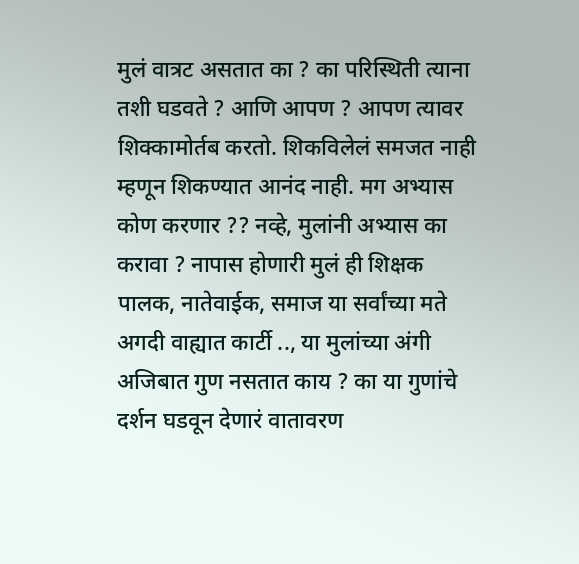मुलं वात्रट असतात का ? का परिस्थिती त्याना तशी घडवते ? आणि आपण ? आपण त्यावर शिक्कामोर्तब करतो. शिकविलेलं समजत नाही म्हणून शिकण्यात आनंद नाही. मग अभ्यास कोण करणार ?? नव्हे, मुलांनी अभ्यास का करावा ? नापास होणारी मुलं ही शिक्षक पालक, नातेवाईक, समाज या सर्वांच्या मते अगदी वाह्यात कार्टी .., या मुलांच्या अंगी अजिबात गुण नसतात काय ? का या गुणांचे दर्शन घडवून देणारं वातावरण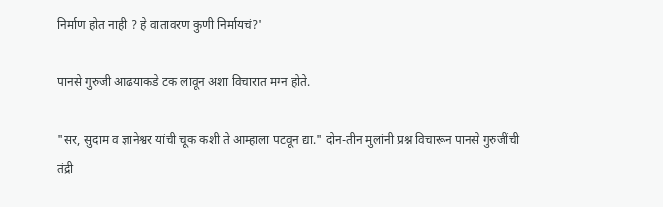निर्माण होत नाही ? हे वातावरण कुणी निर्मायचं?'

पानसे गुरुजी आढयाकडे टक लावून अशा विचारात मग्न होते.

"सर, सुदाम व ज्ञानेश्वर यांची चूक कशी ते आम्हाला पटवून द्या." दोन-तीन मुलांनी प्रश्न विचारून पानसे गुरुजींची तंद्री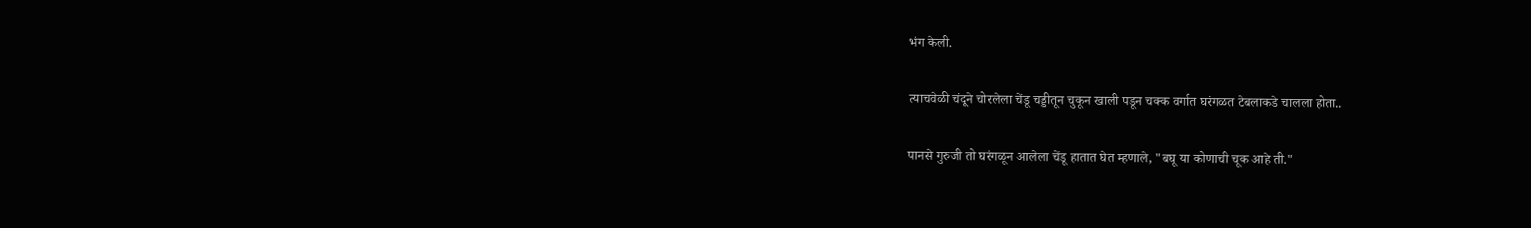भंग केली.

त्याचवेळी चंदूने चोरलेला चेंडू चड्डीतून चुकून खाली पडून चक्क वर्गात घरंगळत टेबलाकडे चालला होता..

पानसे गुरुजी तो घरंगळून आलेला चेंडू हातात घेत म्हणाले, "बघू या कोणाची चूक आहे ती."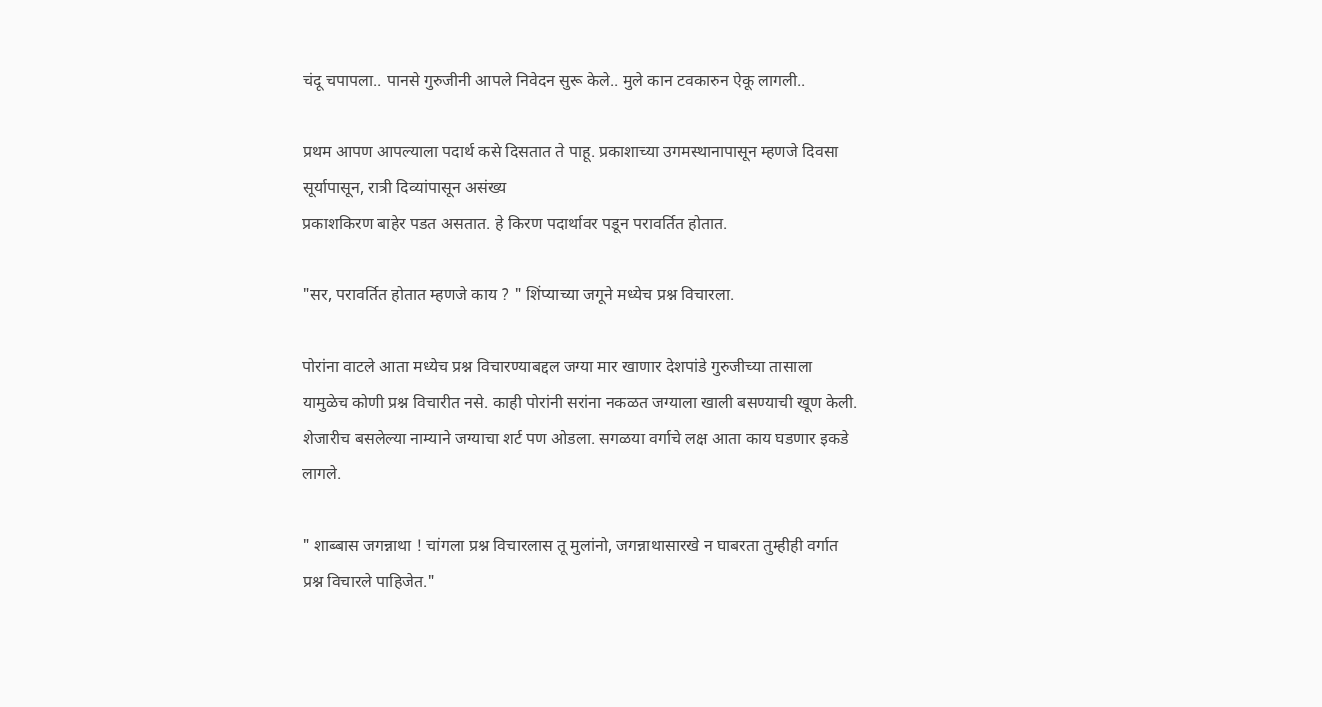चंदू चपापला.. पानसे गुरुजीनी आपले निवेदन सुरू केले.. मुले कान टवकारुन ऐकू लागली..

प्रथम आपण आपल्याला पदार्थ कसे दिसतात ते पाहू. प्रकाशाच्या उगमस्थानापासून म्हणजे दिवसा सूर्यापासून, रात्री दिव्यांपासून असंख्य
प्रकाशकिरण बाहेर पडत असतात. हे किरण पदार्थावर पडून परावर्तित होतात.

"सर, परावर्तित होतात म्हणजे काय ? " शिंप्याच्या जगूने मध्येच प्रश्न विचारला.

पोरांना वाटले आता मध्येच प्रश्न विचारण्याबद्दल जग्या मार खाणार देशपांडे गुरुजीच्या तासाला यामुळेच कोणी प्रश्न विचारीत नसे. काही पोरांनी सरांना नकळत जग्याला खाली बसण्याची खूण केली. शेजारीच बसलेल्या नाम्याने जग्याचा शर्ट पण ओडला. सगळया वर्गाचे लक्ष आता काय घडणार इकडे लागले.

" शाब्बास जगन्नाथा ! चांगला प्रश्न विचारलास तू मुलांनो, जगन्नाथासारखे न घाबरता तुम्हीही वर्गात प्रश्न विचारले पाहिजेत."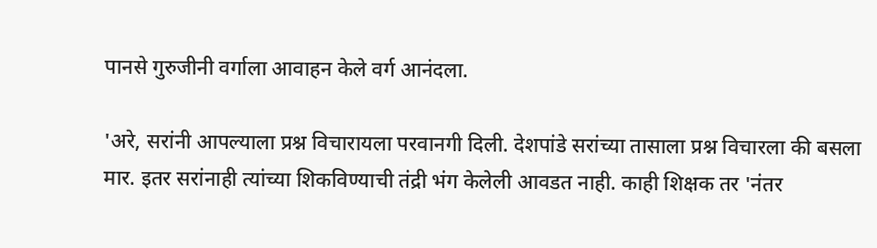पानसे गुरुजीनी वर्गाला आवाहन केले वर्ग आनंदला.

'अरे, सरांनी आपल्याला प्रश्न विचारायला परवानगी दिली. देशपांडे सरांच्या तासाला प्रश्न विचारला की बसला मार. इतर सरांनाही त्यांच्या शिकविण्याची तंद्री भंग केलेली आवडत नाही. काही शिक्षक तर 'नंतर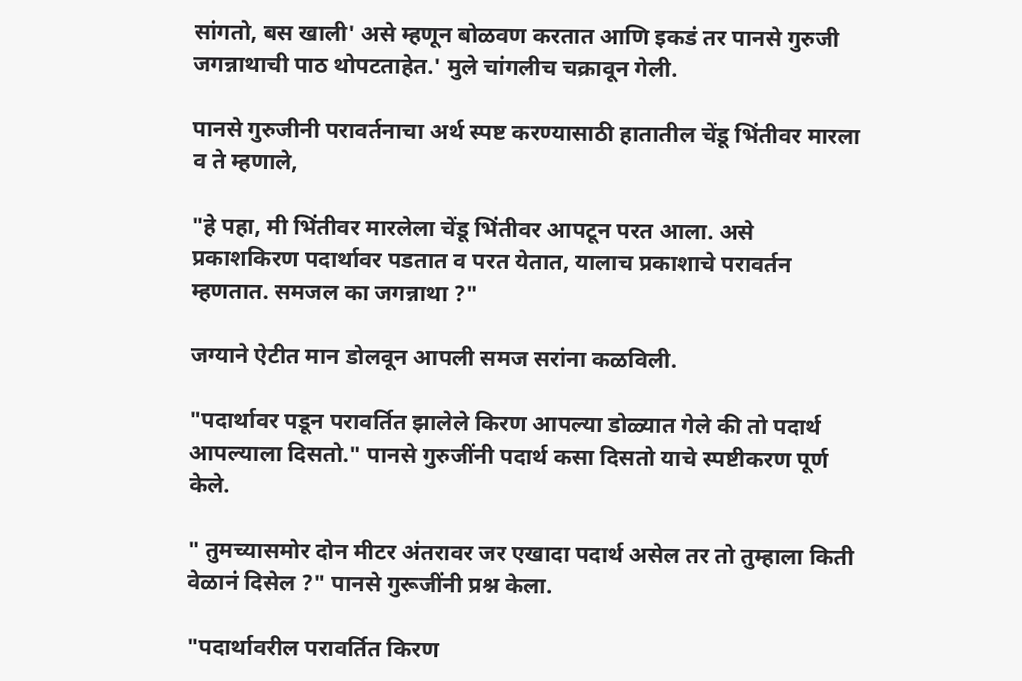सांगतो, बस खाली' असे म्हणून बोळवण करतात आणि इकडं तर पानसे गुरुजी जगन्नाथाची पाठ थोपटताहेत.' मुले चांगलीच चक्रावून गेली.

पानसे गुरुजीनी परावर्तनाचा अर्थ स्पष्ट करण्यासाठी हातातील चेंडू भिंतीवर मारला व ते म्हणाले,

"हे पहा, मी भिंतीवर मारलेला चेंडू भिंतीवर आपटून परत आला. असे प्रकाशकिरण पदार्थावर पडतात व परत येतात, यालाच प्रकाशाचे परावर्तन म्हणतात. समजल का जगन्नाथा ?"

जग्याने ऐटीत मान डोलवून आपली समज सरांना कळविली.

"पदार्थावर पडून परावर्तित झालेले किरण आपल्या डोळ्यात गेले की तो पदार्थ आपल्याला दिसतो." पानसे गुरुजींनी पदार्थ कसा दिसतो याचे स्पष्टीकरण पूर्ण केले.

" तुमच्यासमोर दोन मीटर अंतरावर जर एखादा पदार्थ असेल तर तो तुम्हाला किती वेळानं दिसेल ?" पानसे गुरूजींनी प्रश्न केला.

"पदार्थावरील परावर्तित किरण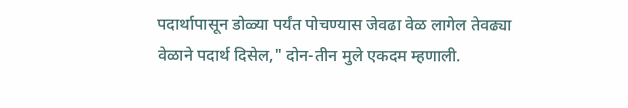पदार्थापासून डोळ्या पर्यंत पोचण्यास जेवढा वेळ लागेल तेवढ्या वेळाने पदार्थ दिसेल," दोन-तीन मुले एकदम म्हणाली.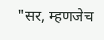"सर, म्हणजेच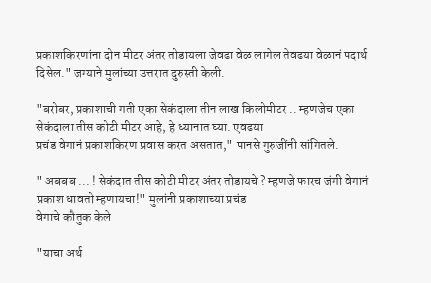प्रकाशकिरणांना दोन मीटर अंतर तोडायला जेवढा वेळ लागेल तेवढया वेळानं पदार्थ दिसेल." जग्याने मुलांच्या उत्तरात दुरुस्ती केली.

"बरोबर, प्रकाशाची गती एका सेकंदाला तीन लाख किलोमीटर .. म्हणजेच एका सेकंदाला तीस कोटी मीटर आहे, हे ध्यानात घ्या. एवढया
प्रचंड वेगानं प्रकाशकिरण प्रवास करत असतात," पानसे गुरुजींनी सांगितले.

" अबबब ... ! सेकंदात तीस कोटी मीटर अंतर तोडायचे ? म्हणजे फारच जंगी वेगानं प्रकाश धावतो म्हणायचा!" मुलांनी प्रकाशाच्या प्रचंड
वेगाचे कौतुक केले

"याचा अर्थ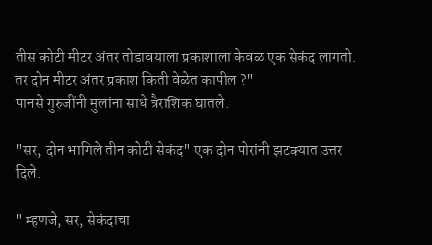तीस कोटी मीटर अंतर तोडावयाला प्रकाशाला केवळ एक सेकंद लागतो. तर दोन मीटर अंतर प्रकाश किती वेळेत कापील ?"
पानसे गुरुजींनी मुलांना साधे त्रैराशिक घातले.

"सर, दोन भागिले तीन कोटी सेकंद" एक दोन पोरांनी झटक्यात उत्तर दिले.

" म्हणजे, सर, सेकंदाचा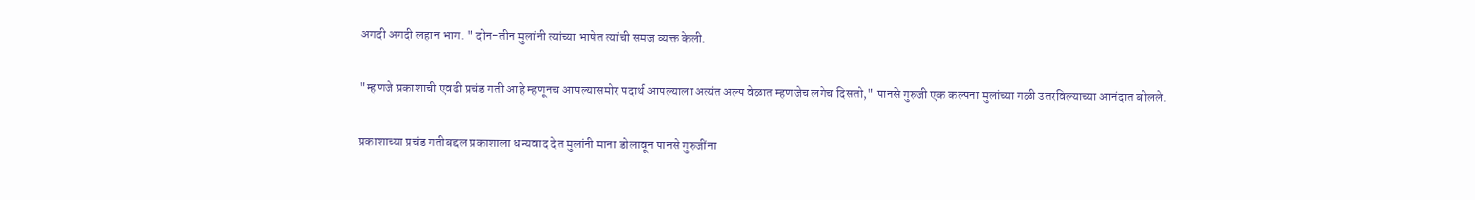अगदी अगदी लहान भाग. " दोन-तीन मुलांनी त्यांच्या भाषेत त्यांची समज व्यक्त केली.

"म्हणजे प्रकाशाची एवढी प्रचंड गती आहे म्हणूनच आपल्यासमोर पदार्थ आपल्याला अत्यंत अल्प वेळात म्हणजेच लगेच दिसतो," पानसे गुरुजी एक कल्पना मुलांच्या गळी उतरविल्याच्या आनंदात बोलले.

प्रकाशाच्या प्रचंड गतीबद्दल प्रकाशाला धन्यवाद देत मुलांनी माना डोलावून पानसे गुरुजींना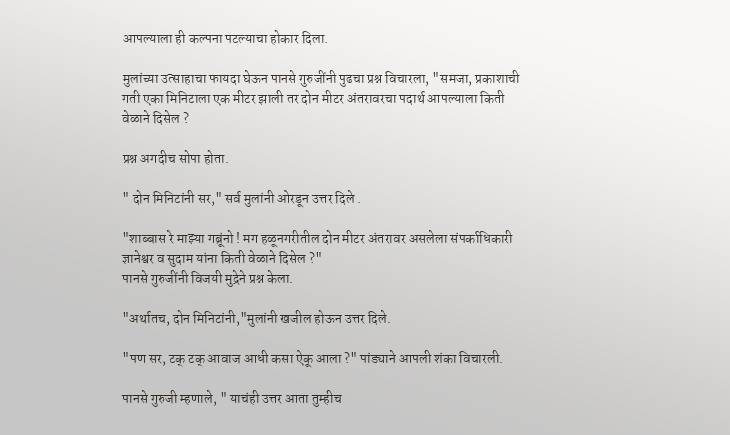आपल्याला ही कल्पना पटल्याचा होकार दिला.

मुलांच्या उत्साहाचा फायदा घेऊन पानसे गुरुजींनी पुढचा प्रश्न विचारला, "समजा, प्रकाशाची गती एका मिनिटाला एक मीटर झाली तर दोन मीटर अंतरावरचा पदार्थ आपल्याला किती वेळाने दिसेल ?

प्रश्न अगदीच सोपा होता.

" दोन मिनिटांनी सर," सर्व मुलांनी ओरडून उत्तर दिले .

"शाब्बास रे माझ्या गब्रूंनो ! मग हळूनगरीतील दोन मीटर अंतरावर असलेला संपर्काधिकारी ज्ञानेश्वर व सुदाम यांना किती वेळाने दिसेल ?"
पानसे गुरुजींनी विजयी मुद्रेने प्रश्न केला.

"अर्थातच, दोन मिनिटांनी,"मुलांनी खजील होऊन उत्तर दिले.

"पण सर, टक् टक् आवाज आधी कसा ऐकू आला ?" पांड्याने आपली शंका विचारली.

पानसे गुरुजी म्हणाले, " याचंही उत्तर आता तुम्हीच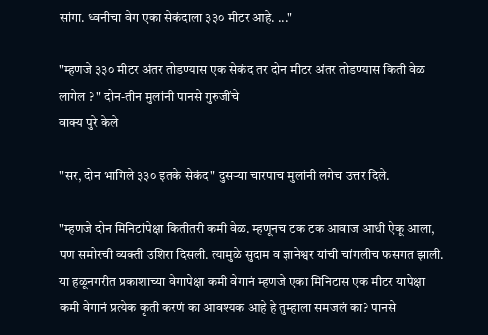सांगा. ध्वनीचा वेग एका सेकंदाला ३३० मीटर आहे. ..."

"म्हणजे ३३० मीटर अंतर तोडण्यास एक सेकंद तर दोन मीटर अंतर तोडण्यास किती वेळ लागेल ? " दोन-तीन मुलांनी पानसे गुरुजींचे
वाक्य पुरे केले

"सर, दोन भागिले ३३० इतके सेकंद" दुसऱ्या चारपाच मुलांनी लगेच उत्तर दिले.

"म्हणजे दोन मिनिटांपेक्षा कितीतरी कमी वेळ. म्हणूनच टक टक आवाज आधी ऐकू आला, पण समोरची व्यक्ती उशिरा दिसली. त्यामुळे सुदाम व ज्ञानेश्वर यांची चांगलीच फसगत झाली. या हळूनगरीत प्रकाशाच्या वेगापेक्षा कमी वेगानं म्हणजे एका मिनिटास एक मीटर यापेक्षा
कमी वेगानं प्रत्येक कृती करणं का आवश्यक आहे हे तुम्हाला समजलं का? पानसे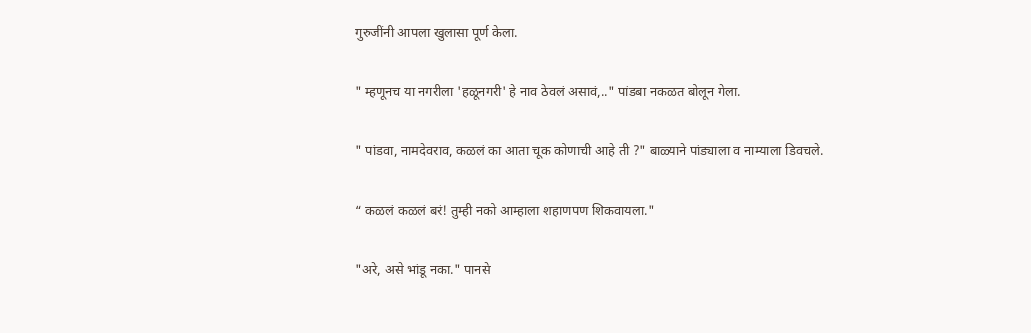गुरुजींनी आपला खुलासा पूर्ण केला.

" म्हणूनच या नगरीला 'हळूनगरी' हे नाव ठेवलं असावं,.." पांडबा नकळत बोलून गेला.

" पांडवा, नामदेवराव, कळलं का आता चूक कोणाची आहे ती ?" बाळ्याने पांड्याला व नाम्याला डिवचले.

“ कळलं कळलं बरं! तुम्ही नको आम्हाला शहाणपण शिकवायला."

"अरे, असे भांडू नका." पानसे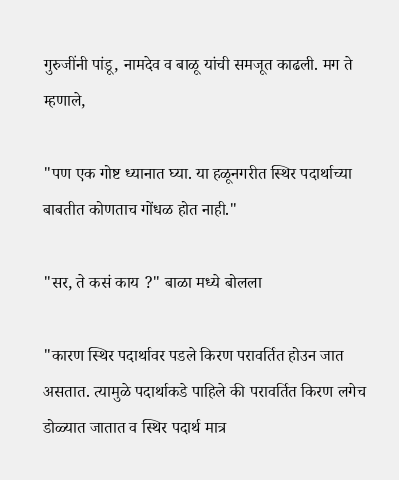गुरुजींनी पांडू, नामदेव व बाळू यांची समजूत काढली. मग ते म्हणाले,

"पण एक गोष्ट ध्यानात घ्या. या हळूनगरीत स्थिर पदार्थाच्या बाबतीत कोणताच गोंधळ होत नाही."

"सर, ते कसं काय ?" बाळा मध्ये बोलला

"कारण स्थिर पदार्थावर पडले किरण परावर्तित होउन जात असतात. त्यामुळे पदार्थाकडे पाहिले की परावर्तित किरण लगेच डोळ्यात जातात व स्थिर पदार्थ मात्र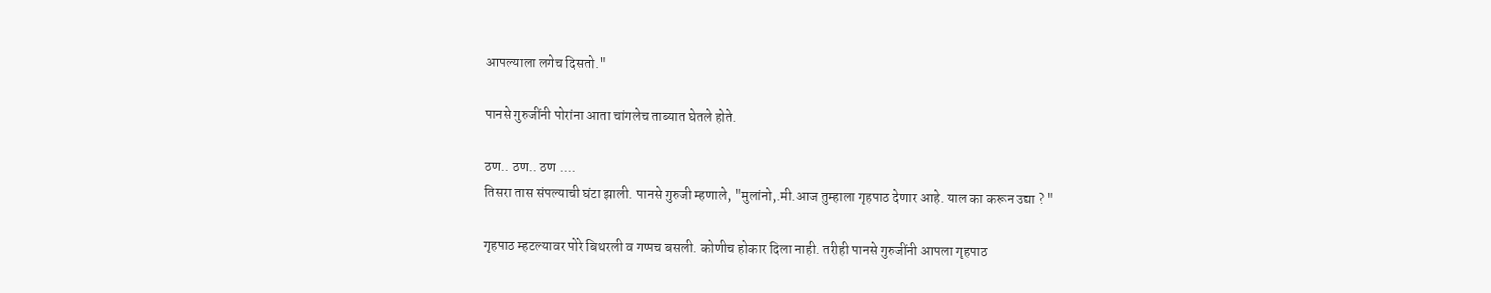आपल्याला लगेच दिसतो."

पानसे गुरुजींनी पोरांना आता चांगलेच ताब्यात घेतले होते.

ठण.. ठण.. ठण ....
तिसरा तास संपल्याची घंटा झाली. पानसे गुरुजी म्हणाले, "मुलांनो,.मी.आज तुम्हाला गृहपाठ देणार आहे. याल का करून उद्या ? "

गृहपाठ म्हटल्यावर पोरे बिथरली व गप्पच बसली. कोणीच होकार दिला नाही. तरीही पानसे गुरुजींनी आपला गृहपाठ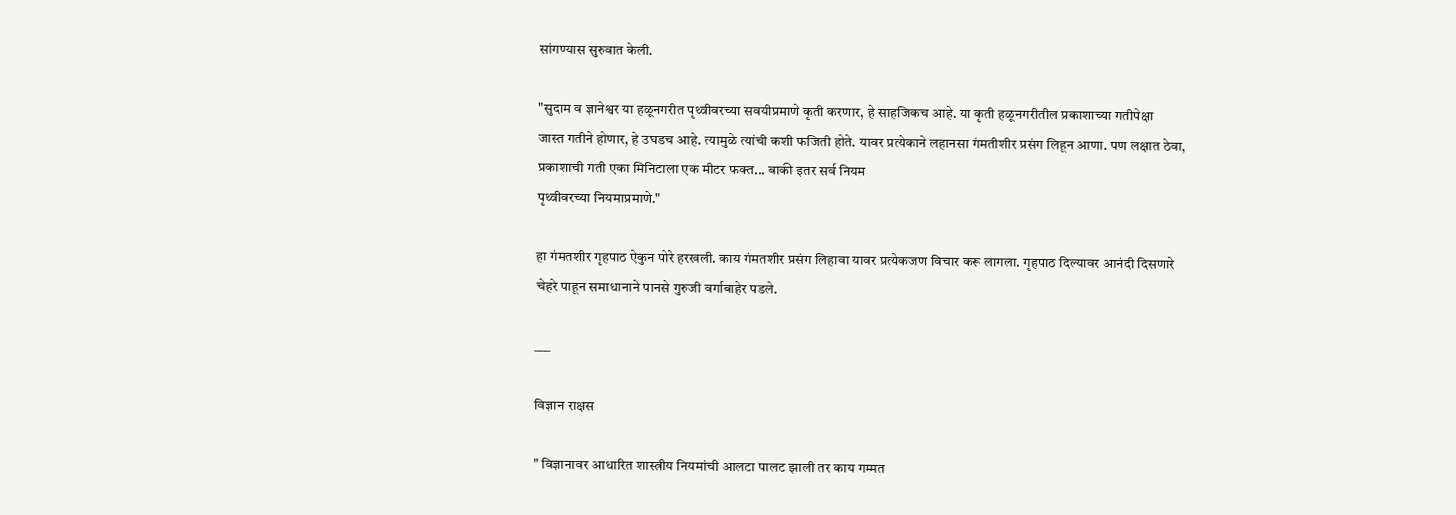सांगण्यास सुरुवात केली.

"सुदाम व ज्ञानेश्वर या हळूनगरीत पृथ्वीवरच्या सवयीप्रमाणे कृती करणार, हे साहजिकच आहे. या कृती हळूनगरीतील प्रकाशाच्या गतीपेक्षा
जास्त गतीने होणार, हे उघडच आहे. त्यामुळे त्यांची कशी फजिती होते. यावर प्रत्येकाने लहानसा गंमतीशीर प्रसंग लिहून आणा. पण लक्षात ठेवा, प्रकाशाची गती एका मिनिटाला एक मीटर फक्त... बाकी इतर सर्व नियम
पृथ्वीवरच्या नियमाप्रमाणे."

हा गंमतशीर गृहपाठ ऐकुन पोरे हरखली. काय गंमतशीर प्रसंग लिहावा यावर प्रत्येकजण विचार करू लागला. गृहपाठ दिल्यावर आनंदी दिसणारे चेहरे पाहून समाधानाने पानसे गुरुजी वर्गाबाहेर पडले.

___

विज्ञान राक्षस

" विज्ञानावर आधारित शास्त्रीय नियमांची आलटा पालट झाली तर काय गम्मत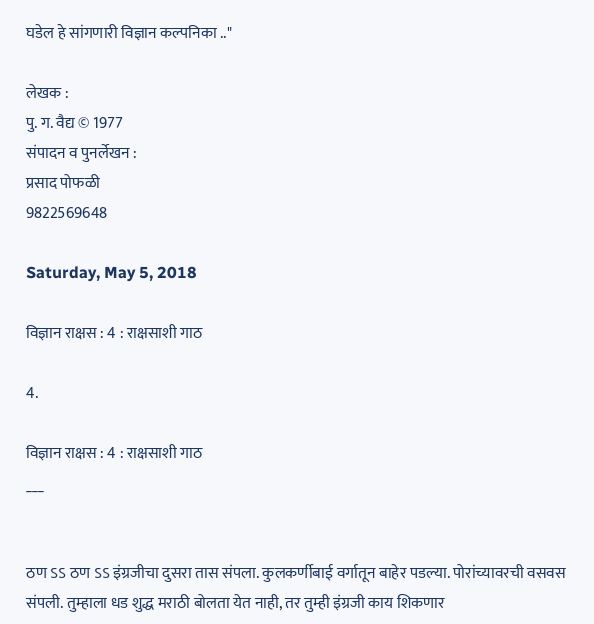घडेल हे सांगणारी विज्ञान कल्पनिका .."

लेखक :
पु. ग. वैद्य © 1977
संपादन व पुनर्लेखन :
प्रसाद पोफळी
9822569648

Saturday, May 5, 2018

विज्ञान राक्षस : 4 : राक्षसाशी गाठ

4.

विज्ञान राक्षस : 4 : राक्षसाशी गाठ
___


ठण ऽऽ ठण ऽऽ इंग्रजीचा दुसरा तास संपला. कुलकर्णीबाई वर्गातून बाहेर पडल्या. पोरांच्यावरची वसवस संपली. तुम्हाला धड शुद्ध मराठी बोलता येत नाही, तर तुम्ही इंग्रजी काय शिकणार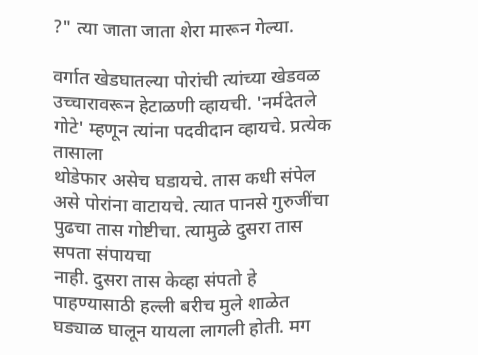?" त्या जाता जाता शेरा मारून गेल्या.

वर्गात खेडघातल्या पोरांची त्यांच्या खेडवळ उच्चारावरून हेटाळणी व्हायची. 'नर्मदेतले गोटे' म्हणून त्यांना पदवीदान व्हायचे. प्रत्येक तासाला
थोडेफार असेच घडायचे. तास कधी संपेल असे पोरांना वाटायचे. त्यात पानसे गुरुजींचा पुढचा तास गोष्टीचा. त्यामुळे दुसरा तास सपता संपायचा
नाही. दुसरा तास केव्हा संपतो हे पाहण्यासाठी हल्ली बरीच मुले शाळेत घड्याळ घालून यायला लागली होती. मग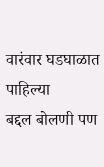वारंवार घडघाळात पाहिल्या
बद्दल बोलणी पण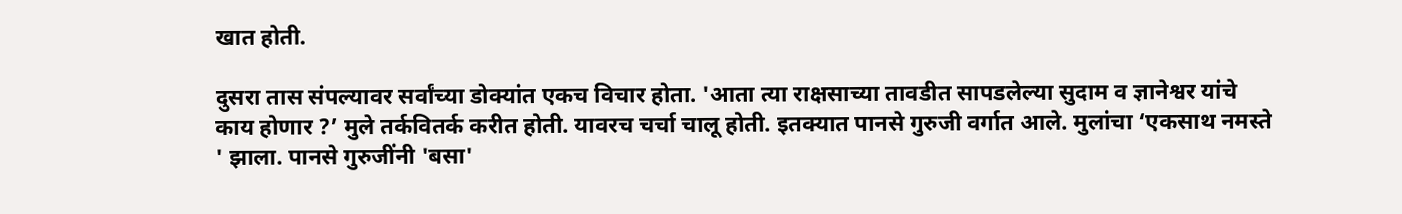खात होती.

दुसरा तास संपल्यावर सर्वांच्या डोक्यांत एकच विचार होता. 'आता त्या राक्षसाच्या तावडीत सापडलेल्या सुदाम व ज्ञानेश्वर यांचे काय होणार ?’ मुले तर्कवितर्क करीत होती. यावरच चर्चा चालू होती. इतक्यात पानसे गुरुजी वर्गात आले. मुलांचा ‘एकसाथ नमस्ते ' झाला. पानसे गुरुजींनी 'बसा'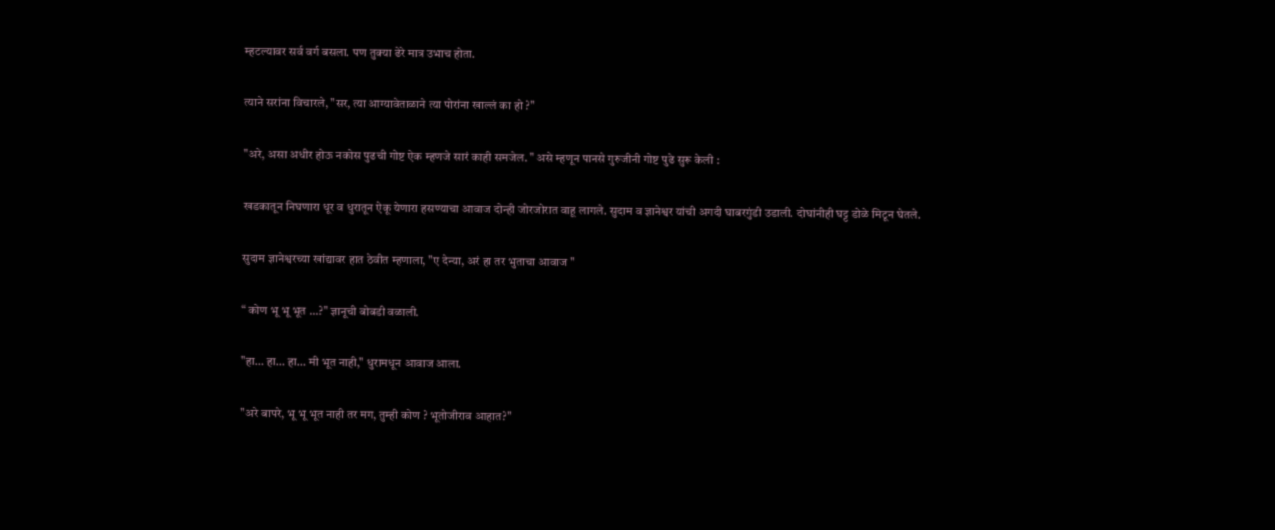म्हटल्यावर सर्व वर्ग बसला. पण तुक्या ढेरे मात्र उभाच होता.

त्याने सरांना विचारले, "सर, त्या आग्यावेताळाने त्या पोरांना खाल्लं का हो ?"

"अरे, असा अधीर होऊ नकोस पुढची गोष्ट ऐक म्हणजे सारं काही समजेल. " असे म्हणून पानसे गुरुजीनी गोष्ट पुढे सुरू केली :

खडकातून निघणारा धूर व धुरातून ऐकू येणारा हसण्याचा आवाज दोन्ही जोरजोरात वाहू लागले. सुदाम व ज्ञानेश्वर यांची अगदी घाबरगुंडी उडाली. दोघांनीही घट्ट डोळे मिटून घेतले.

सुदाम ज्ञानेश्वरच्या खांद्यावर हात ठेवीत म्हणाला, "ए देन्या, अरं हा तर भुताचा आवाज "

“ कोण भू भू भूत ...?" ज्ञानूची बोबडी वळाली.

"हा… हा… हा… मी भूत नाही," धुरामधून आवाज आला.

"अरे बापरे, भू भू भूत नाही तर मग, तुम्ही कोण ? भूतोजीराव आहात?"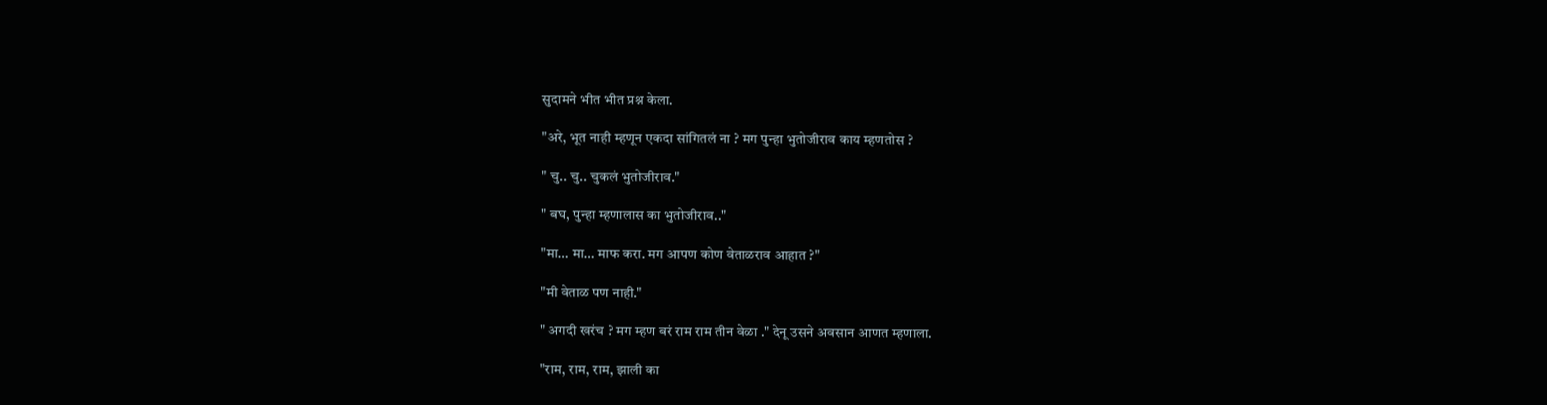सुदामने भीत भीत प्रश्न केला.

"अरे, भूत नाही म्हणून एकदा सांगितलं ना ? मग पुन्हा भुतोजीराव काय म्हणतोस ?

" चु.. चु.. चुकलं भुतोजीराव."

" बघ, पुन्हा म्हणालास का भुतोजीराव.."

"मा… मा… माफ करा. मग आपण कोण वेताळराव आहात ?"

"मी वेताळ पण नाही."

" अगदी खरंच ? मग म्हण बरं राम राम तीन वेळा ." देनू उसने अवसान आणत म्हणाला.

"राम, राम, राम, झाली का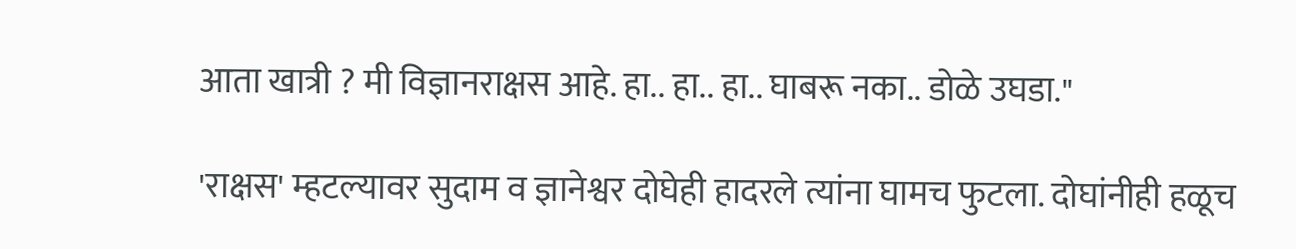आता खात्री ? मी विज्ञानराक्षस आहे. हा.. हा.. हा.. घाबरू नका.. डोळे उघडा."

'राक्षस' म्हटल्यावर सुदाम व ज्ञानेश्वर दोघेही हादरले त्यांना घामच फुटला. दोघांनीही हळूच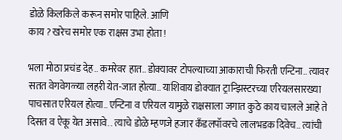डोळे किलकिले करून समोर पाहिले. आणि
काय ? खरेच समोर एक राक्षस उभा होता !

भला मोठा प्रचंड देह.. कमरेवर हात.. डोक्यावर टोपल्याच्या आकाराची फिरती एन्टिना.. त्यावर सतत वेगवेगळ्या लहरी येत-जात होत्या.. याशिवाय डोक्यात ट्रान्झिस्टरच्या एरियलसारख्या पाचसात एरियल होत्या.. एन्टिना व एरियल यामुळे राक्षसाला जगात कुठे काय चालले आहे ते दिसत व ऐकू येत असावे.. त्याचे डोळे म्हणजे हजार कँडलपॉवरचे लालभडक दिवेच.. त्यांची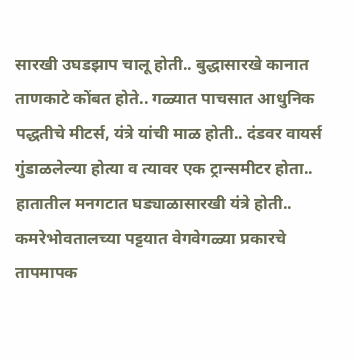सारखी उघडझाप चालू होती.. बुद्धासारखे कानात ताणकाटे कोंबत होते.. गळ्यात पाचसात आधुनिक पद्धतीचे मीटर्स, यंत्रे यांची माळ होती.. दंडवर वायर्स गुंडाळलेल्या होत्या व त्यावर एक ट्रान्समीटर होता.. हातातील मनगटात घड्याळासारखी यंत्रे होती.. कमरेभोवतालच्या पट्टयात वेगवेगळ्या प्रकारचे तापमापक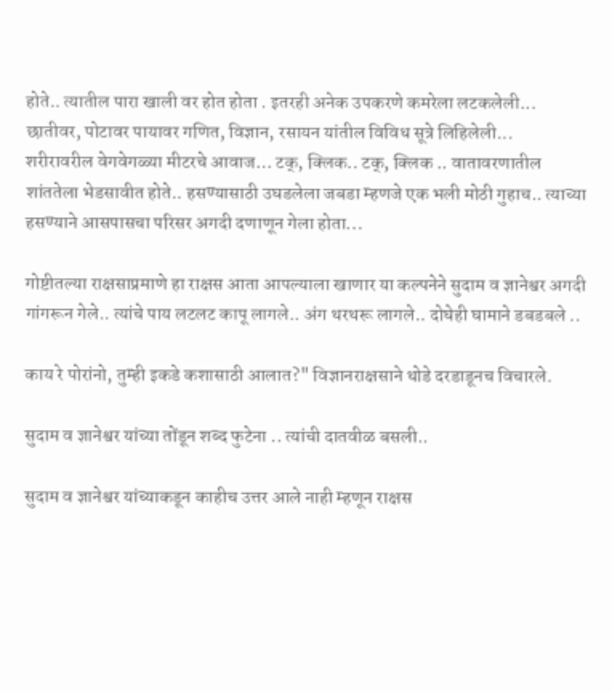होते.. त्यातील पारा खाली वर होत होता . इतरही अनेक उपकरणे कमरेला लटकलेली... छातीवर, पोटावर पायावर गणित, विज्ञान, रसायन यांतील विविध सूत्रे लिहिलेली...
शरीरावरील वेगवेगळ्या मीटरचे आवाज… टक्, क्लिक.. टक्, क्लिक .. वातावरणातील शांततेला भेडसावीत होते.. हसण्यासाठी उघडलेला जबडा म्हणजे एक भली मोठी गुहाच.. त्याच्या हसण्याने आसपासचा परिसर अगदी दणाणून गेला होता...

गोष्टीतल्या राक्षसाप्रमाणे हा राक्षस आता आपल्याला खाणार या कल्पनेने सुदाम व ज्ञानेश्वर अगदी गांगरून गेले.. त्यांचे पाय लटलट कापू लागले.. अंग थरथरू लागले.. दोघेही घामाने डबडबले ..

काय रे पोरांनो, तुम्ही इकडे कशासाठी आलात?" विज्ञानराक्षसाने थोडे दरडाडूनच विचारले.

सुदाम व ज्ञानेश्वर यांच्या तोंडून शब्द फुटेना .. त्यांची दातवीळ बसली..

सुदाम व ज्ञानेश्वर यांच्याकडून काहीच उत्तर आले नाही म्हणून राक्षस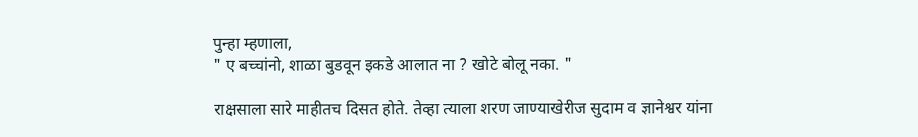पुन्हा म्हणाला,
" ए बच्चांनो, शाळा बुडवून इकडे आलात ना ? खोटे बोलू नका. "

राक्षसाला सारे माहीतच दिसत होते. तेव्हा त्याला शरण जाण्याखेरीज सुदाम व ज्ञानेश्वर यांना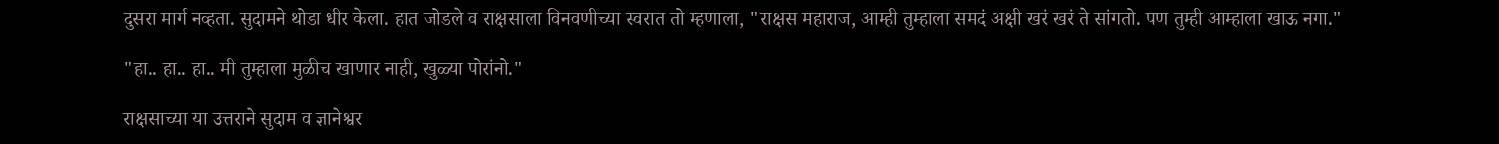दुसरा मार्ग नव्हता. सुदामने थोडा धीर केला. हात जोडले व राक्षसाला विनवणीच्या स्वरात तो म्हणाला, "राक्षस महाराज, आम्ही तुम्हाला समदं अक्षी खरं खरं ते सांगतो. पण तुम्ही आम्हाला खाऊ नगा."

"हा.. हा.. हा.. मी तुम्हाला मुळीच खाणार नाही, खुळ्या पोरांनो."

राक्षसाच्या या उत्तराने सुदाम व ज्ञानेश्वर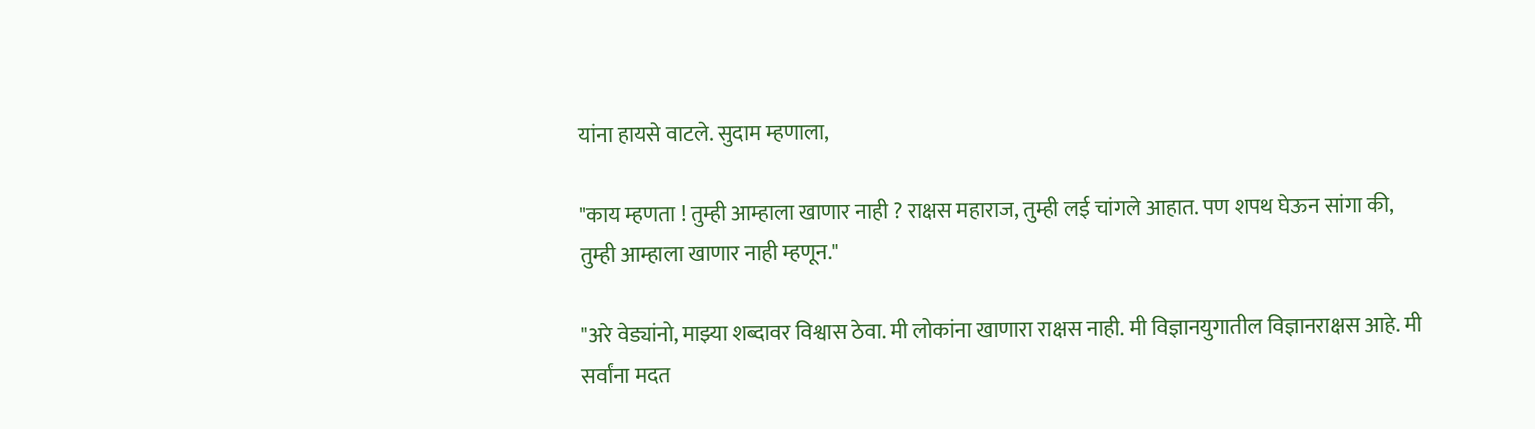यांना हायसे वाटले. सुदाम म्हणाला,

"काय म्हणता ! तुम्ही आम्हाला खाणार नाही ? राक्षस महाराज, तुम्ही लई चांगले आहात. पण शपथ घेऊन सांगा की, तुम्ही आम्हाला खाणार नाही म्हणून."

"अरे वेड्यांनो, माझ्या शब्दावर विश्वास ठेवा. मी लोकांना खाणारा राक्षस नाही. मी विज्ञानयुगातील विज्ञानराक्षस आहे. मी सर्वांना मदत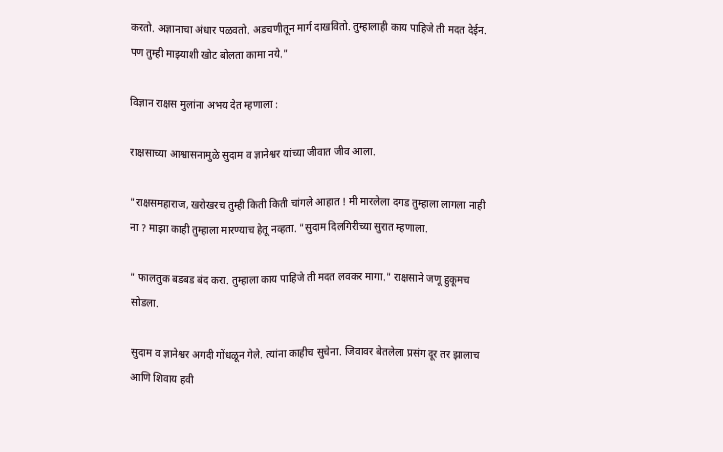करतो. अज्ञानाचा अंधार पळवतो. अडचणीतून मार्ग दाखवितो. तुम्हालाही काय पाहिजे ती मदत देईन. पण तुम्ही माझ्याशी खोट बोलता कामा नये."

विज्ञान राक्षस मुलांना अभय देत म्हणाला :

राक्षसाच्या आश्वासनामुळे सुदाम व ज्ञानेश्वर यांच्या जीवात जीव आला.

"राक्षसमहाराज, खरोखरच तुम्ही किती किती चांगले आहात ! मी मारलेला दगड तुम्हाला लागला नाही ना ? माझा काही तुम्हाला मारण्याच हेतू नव्हता. "सुदाम दिलगिरीच्या सुरात म्हणाला.

" फालतुक बडबड बंद करा. तुम्हाला काय पाहिजे ती मदत लवकर मागा." राक्षसाने जणू हुकूमच सोडला.

सुदाम व ज्ञानेश्वर अगदी गोंधळून गेले. त्यांना काहीच सुचेना. जिवावर बेतलेला प्रसंग दूर तर झालाच आणि शिवाय हवी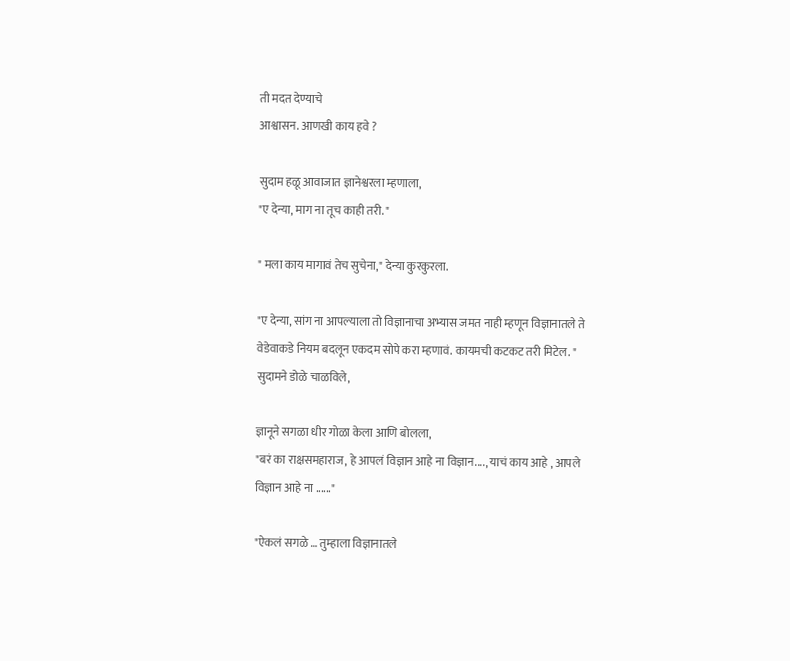ती मदत देण्याचे
आश्वासन. आणखी काय हवे ?

सुदाम हळू आवाजात ज्ञानेश्वरला म्हणाला,
"ए देन्या, माग ना तूच काही तरी. "

" मला काय मागावं तेच सुचेना," देन्या कुरकुरला.

"ए देन्या, सांग ना आपल्याला तो विज्ञानाचा अभ्यास जमत नाही म्हणून विज्ञानातले ते वेडेवाकडे नियम बदलून एकदम सोपे करा म्हणावं. कायमची कटकट तरी मिटेल. " सुदामने डोळे चाळविले,

ज्ञानूने सगळा धीर गोळा केला आणि बोलला,
"बरं का राक्षसमहाराज, हे आपलं विज्ञान आहे ना विज्ञान...., याचं काय आहे , आपले विज्ञान आहे ना ......"

"ऐकलं सगळे … तुम्हाला विज्ञानातले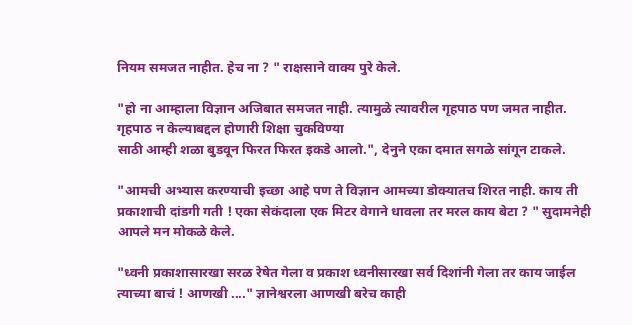नियम समजत नाहीत. हेच ना ? " राक्षसाने वाक्य पुरे केले.

"हो ना आम्हाला विज्ञान अजिबात समजत नाही. त्यामुळे त्यावरील गृहपाठ पण जमत नाहीत. गृहपाठ न केल्याबद्दल होणारी शिक्षा चुकविण्या
साठी आम्ही शळा बुडवून फिरत फिरत इकडे आलो.", देनुने एका दमात सगळे सांगून टाकले.

"आमची अभ्यास करण्याची इच्छा आहे पण ते विज्ञान आमच्या डोक्यातच शिरत नाही. काय ती प्रकाशाची दांडगी गती ! एका सेकंदाला एक मिटर वेगाने धावला तर मरल काय बेटा ? " सुदामनेही आपले मन मोकळे केले.

"ध्वनी प्रकाशासारखा सरळ रेषेत गेला व प्रकाश ध्वनीसारखा सर्व दिशांनी गेला तर काय जाईल त्याच्या बाचं ! आणखी ...." ज्ञानेश्वरला आणखी बरेच काही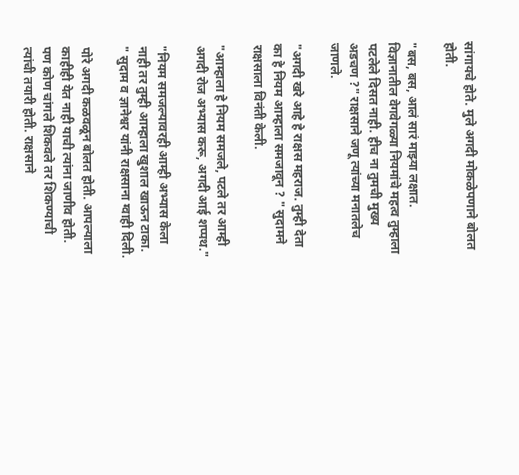सांगायचे होते. मुले अगदी मोकळेपणाने बोलत होती.

"बस, बस, आलं सारं माझ्या लक्षात. विज्ञानातील वेगवेगळ्या नियमांचे महत्व तुम्हाला पटलेले दिसत नाही. हीच ना तुमची मुख्य अडचण ?" राक्षसाने जणू त्यांच्या मनातलेच जाणले.

"अगदी खरे आहे हे राक्षस महराज. तुम्ही देता का हे नियम आम्हाला समजावून ? " सुदामने राक्षसाला विनंती केली.

"आम्हाला हे नियम समजले, पटले तर आम्ही अगदी रोज अभ्यास करू, अगदी आई शप्पथ."

"नियम समजल्यावरही आम्ही अभ्यास केला नाही तर तुम्ही आम्हाला खुशाल खाऊन टाका. " सुदाम व ज्ञानेश्वर यांनी राक्षसाना ग्वाही दिली.

पोरे अगदी कळवळून बोलत होती. आपल्याला काहीही येत नाही याची त्यांना जाणीव होती. पण कोण चांगले शिकवले तर शिकण्याची त्यांची तयारी होती. राक्षसाने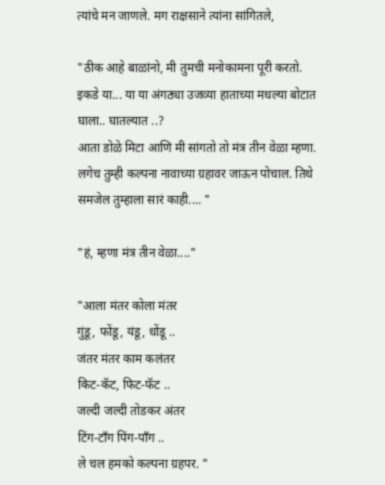त्यांचे मन जाणले. मग राक्षसाने त्यांना सांगितले,

"ठीक आहे बाळांनो, मी तुमची मनोकामना पूरी करतो. इकडे या... या या अंगठ्या उजव्या हाताच्या मधल्या बोटात घाला.. घातल्यात ..?
आता डोळे मिटा आणि मी सांगतो तो मंत्र तीन वेळा म्हणा. लगेच तुम्ही कल्पना नावाच्या ग्रहावर जाऊन पोचाल. तिथे समजेल तुम्हाला सारं काही.... "

"हं, म्हणा मंत्र तीन वेळा...."

"आला मंतर कोला मंतर
गुंडू, फोंडू, यंडू, धोंडू ..
जंतर मंतर काम कलंतर
किट-कॅट, फिट-फॅट ..
जल्दी जल्दी तोडकर अंतर
टिंग-टॉंग पिंग-पॉंग ..
ले चल हमको कल्पना ग्रहपर. "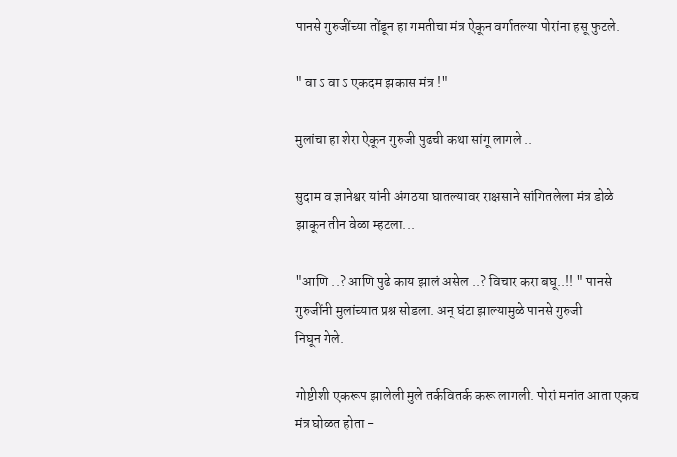पानसे गुरुजींच्या तोंडून हा गमतीचा मंत्र ऐकून वर्गातल्या पोरांना हसू फुटले.

" वा ऽ वा ऽ एकदम झकास मंत्र !"

मुलांचा हा शेरा ऐकून गुरुजी पुढची कथा सांगू लागले ..

सुदाम व ज्ञानेश्वर यांनी अंगठया घातल्यावर राक्षसाने सांगितलेला मंत्र डोळे झाकून तीन वेळा म्हटला...

"आणि ..? आणि पुढे काय झालं असेल ..? विचार करा बघू..!! " पानसे गुरुजींनी मुलांच्यात प्रश्न सोडला. अन् घंटा झाल्यामुळे पानसे गुरुजी
निघून गेले.

गोष्टीशी एकरूप झालेली मुले तर्कवितर्क करू लागली. पोरां मनांत आता एकच मंत्र घोळत होता -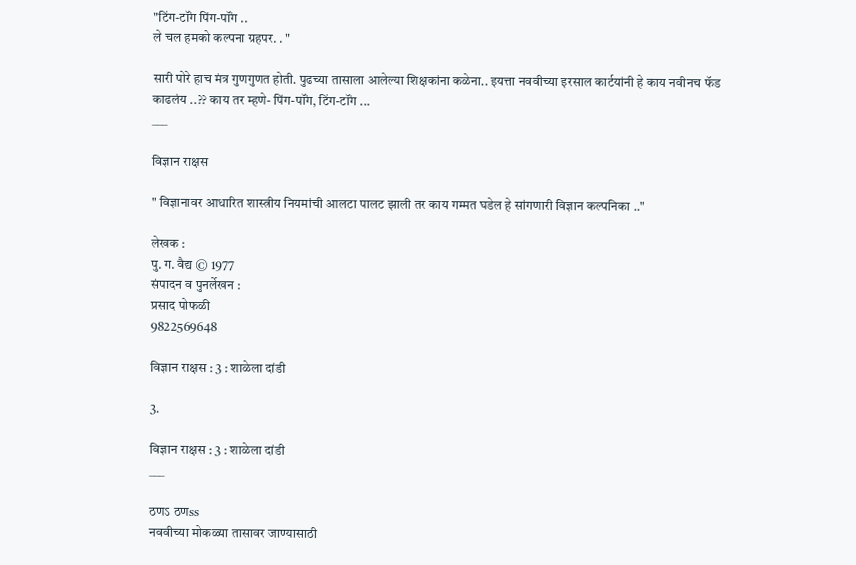"टिंग-टॉंग पिंग-पॉंग ..
ले चल हमको कल्पना ग्रहपर. . "

सारी पोरे हाच मंत्र गुणगुणत होती. पुढच्या तासाला आलेल्या शिक्षकांना कळेना.. इयत्ता नववीच्या इरसाल कार्टयांनी हे काय नवीनच फॅड
काढलंय ..?? काय तर म्हणे- पिंग-पॉंग, टिंग-टॉंग ...
___

विज्ञान राक्षस

" विज्ञानावर आधारित शास्त्रीय नियमांची आलटा पालट झाली तर काय गम्मत घडेल हे सांगणारी विज्ञान कल्पनिका .."

लेखक :
पु. ग. वैद्य © 1977
संपादन व पुनर्लेखन :
प्रसाद पोफळी
9822569648

विज्ञान राक्षस : 3 : शाळेला दांडी

3.

विज्ञान राक्षस : 3 : शाळेला दांडी
___

ठणऽ ठणss
नववीच्या मोकळ्या तासावर जाण्यासाठी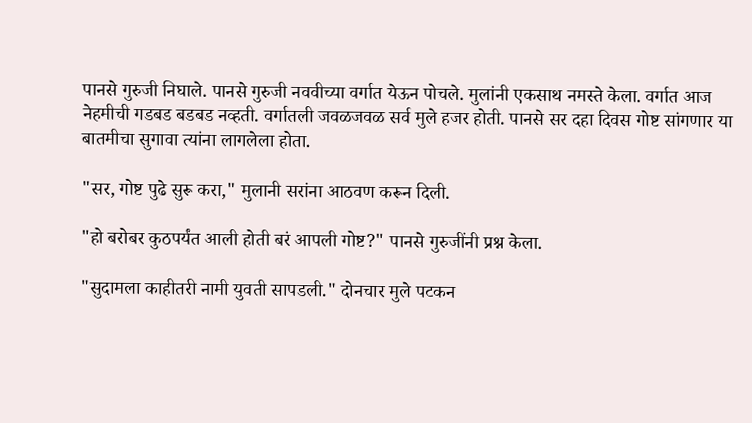पानसे गुरुजी निघाले. पानसे गुरुजी नववीच्या वर्गात येऊन पोचले. मुलांनी एकसाथ नमस्ते केला. वर्गात आज नेहमीची गडबड बडबड नव्हती. वर्गातली जवळजवळ सर्व मुले हजर होती. पानसे सर दहा दिवस गोष्ट सांगणार या बातमीचा सुगावा त्यांना लागलेला होता.

"सर, गोष्ट पुढे सुरू करा," मुलानी सरांना आठवण करून दिली.

"हो बरोबर कुठपर्यंत आली होती बरं आपली गोष्ट?" पानसे गुरुजींनी प्रश्न केला.

"सुदामला काहीतरी नामी युवती सापडली." दोनचार मुले पटकन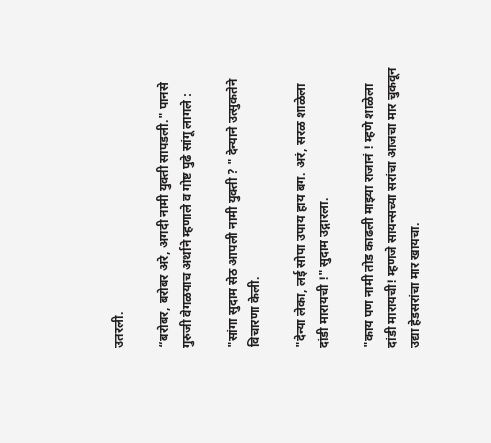उतरली.

“बरोबर, बरोबर अरे, अगदी नामी युक्ती सापडली." पानसे गुरुजी वेगळयाच अर्थाने म्हणाले व गोष्ट पुढे सांगू लागले :

"सांगा सुदाम सेठ आपली नामी युक्ती ? " देन्याने उत्सुकतेने विचारणा केली.

"देन्या लेका, लई सोपा उपाय हाय बग. अरं, सरळ शाळेला दांडी मारायची !" सुदाम उद्गारला.

"काय पण नामी तोड काढली माझ्या राजानं ! म्हणे शाळेला दांडी मारायची! म्हणजे सायन्सच्या सरांचा आजचा मार चुकवून उद्या हेडसरांचा मार खायचा.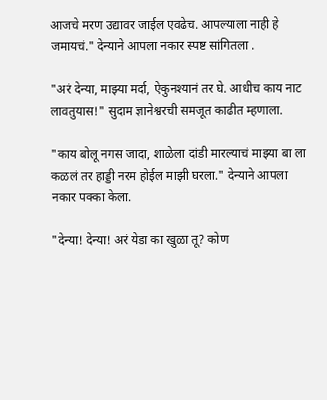आजचे मरण उद्यावर जाईल एवढेच. आपल्याला नाही हे जमायचं." देन्याने आपला नकार स्पष्ट सांगितला .

"अरं देन्या, माझ्या मर्दा, ऐकुनश्यानं तर घे. आधीच काय नाट लावतुयास!" सुदाम ज्ञानेश्वरची समजूत काढीत म्हणाला.

"काय बोलू नगस जादा, शाळेला दांडी मारल्याचं माझ्या बा ला कळलं तर हाड्डी नरम होईल माझी घरला." देन्याने आपला नकार पक्का केला.

"देन्या! देन्या! अरं येडा का खुळा तू? कोण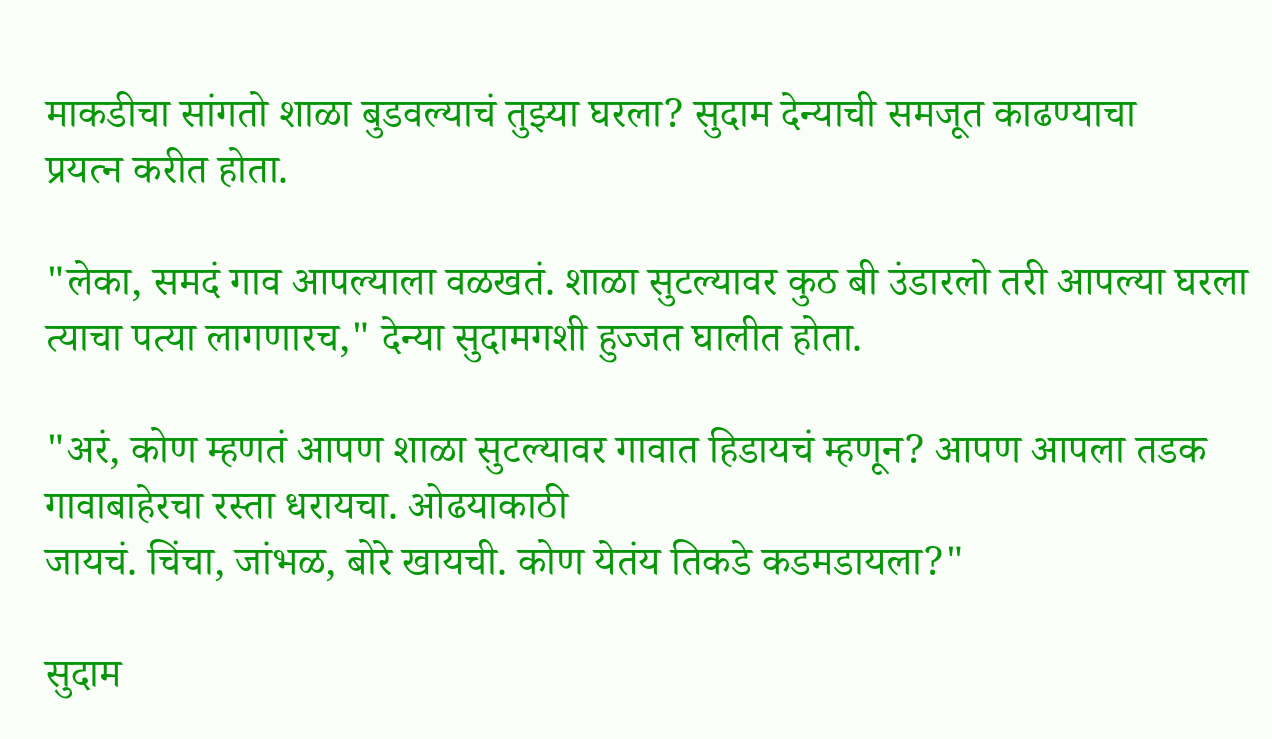माकडीचा सांगतो शाळा बुडवल्याचं तुझ्या घरला? सुदाम देन्याची समजूत काढण्याचा
प्रयत्न करीत होता.

"लेका, समदं गाव आपल्याला वळखतं. शाळा सुटल्यावर कुठ बी उंडारलो तरी आपल्या घरला त्याचा पत्या लागणारच," देन्या सुदामगशी हुज्जत घालीत होता.

"अरं, कोण म्हणतं आपण शाळा सुटल्यावर गावात हिडायचं म्हणून? आपण आपला तडक गावाबाहेरचा रस्ता धरायचा. ओढयाकाठी
जायचं. चिंचा, जांभळ, बोरे खायची. कोण येतंय तिकडे कडमडायला?"

सुदाम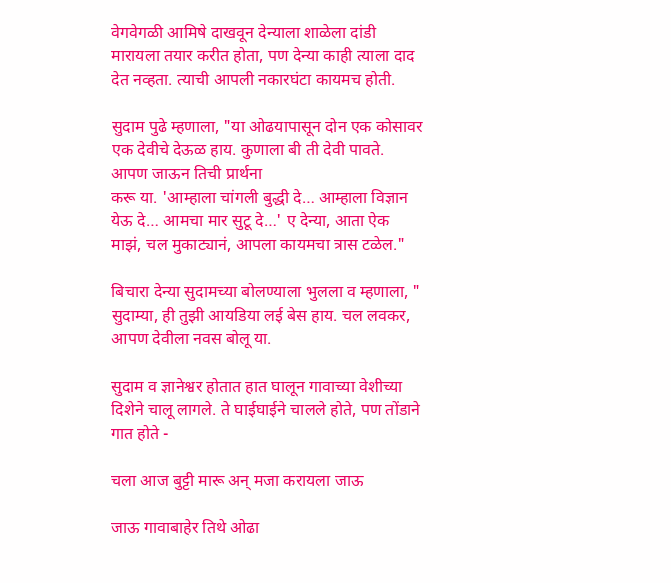वेगवेगळी आमिषे दाखवून देन्याला शाळेला दांडी मारायला तयार करीत होता, पण देन्या काही त्याला दाद देत नव्हता. त्याची आपली नकारघंटा कायमच होती.

सुदाम पुढे म्हणाला, "या ओढयापासून दोन एक कोसावर एक देवीचे देऊळ हाय. कुणाला बी ती देवी पावते. आपण जाऊन तिची प्रार्थना
करू या. 'आम्हाला चांगली बुद्धी दे… आम्हाला विज्ञान येऊ दे… आमचा मार सुटू दे…' ए देन्या, आता ऐक माझं, चल मुकाट्यानं, आपला कायमचा त्रास टळेल."

बिचारा देन्या सुदामच्या बोलण्याला भुलला व म्हणाला, " सुदाम्या, ही तुझी आयडिया लई बेस हाय. चल लवकर, आपण देवीला नवस बोलू या.

सुदाम व ज्ञानेश्वर होतात हात घालून गावाच्या वेशीच्या दिशेने चालू लागले. ते घाईघाईने चालले होते, पण तोंडाने गात होते -

चला आज बुट्टी मारू अन् मजा करायला जाऊ

जाऊ गावाबाहेर तिथे ओढा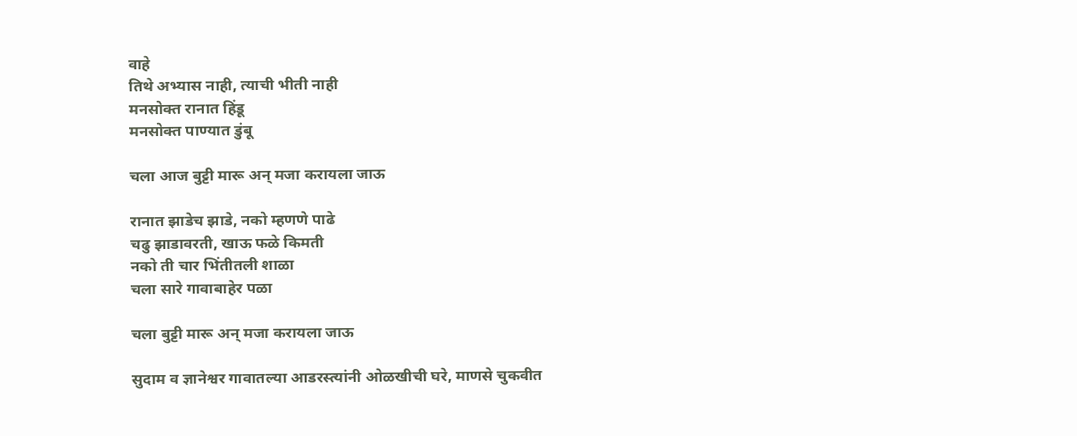वाहे
तिथे अभ्यास नाही, त्याची भीती नाही
मनसोक्त रानात हिंडू
मनसोक्त पाण्यात डुंबू

चला आज बुट्टी मारू अन् मजा करायला जाऊ

रानात झाडेच झाडे, नको म्हणणे पाढे
चढु झाडावरती, खाऊ फळे किमती
नको ती चार भिंतीतली शाळा
चला सारे गावाबाहेर पळा

चला बुट्टी मारू अन् मजा करायला जाऊ

सुदाम व ज्ञानेश्वर गावातल्या आडरस्त्यांनी ओळखीची घरे, माणसे चुकवीत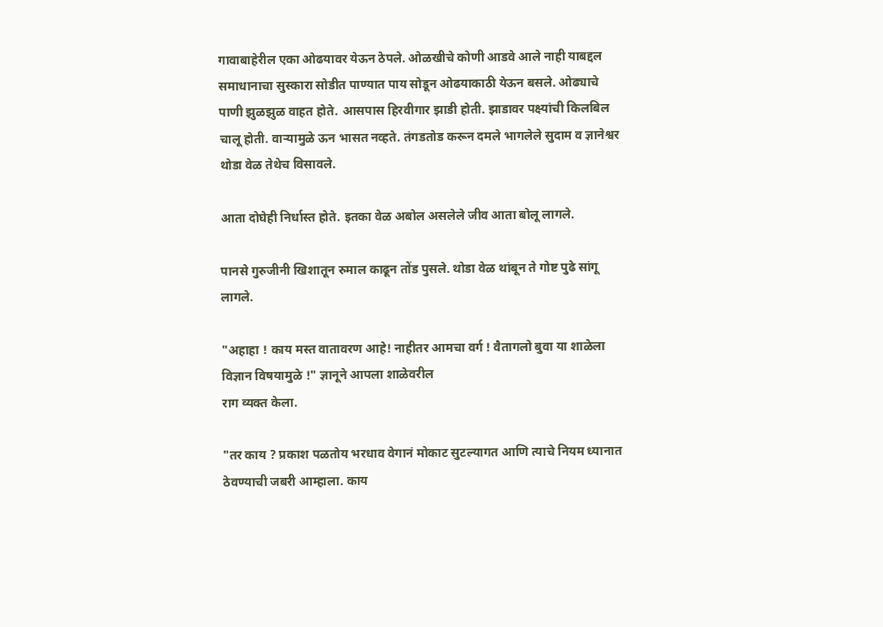गावाबाहेरील एका ओढयावर येऊन ठेपले. ओळखीचे कोणी आडवे आले नाही याबद्दल समाधानाचा सुस्कारा सोडीत पाण्यात पाय सोडून ओढयाकाठी येऊन बसले. ओढ्याचे पाणी झुळझुळ वाहत होते. आसपास हिरवीगार झाडी होती. झाडावर पक्ष्यांची किलबिल चालू होती. वाऱ्यामुळे ऊन भासत नव्हते. तंगडतोड करून दमले भागलेले सुदाम व ज्ञानेश्वर थोडा वेळ तेथेच विसावले.

आता दोघेही निर्धास्त होते. इतका वेळ अबोल असलेले जीव आता बोलू लागले.

पानसे गुरुजीनी खिशातून रुमाल काढून तोंड पुसले. थोडा वेळ थांबून ते गोष्ट पुढे सांगू लागले.

"अहाहा ! काय मस्त वातावरण आहे! नाहीतर आमचा वर्ग ! वैतागलो बुवा या शाळेला विज्ञान विषयामुळे !" ज्ञानूने आपला शाळेवरील
राग व्यक्त केला.

"तर काय ? प्रकाश पळतोय भरधाव वेगानं मोकाट सुटल्यागत आणि त्याचे नियम ध्यानात ठेवण्याची जबरी आम्हाला. काय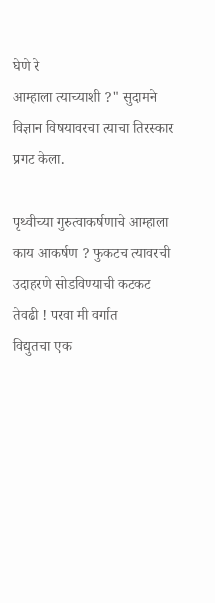घेणे रे
आम्हाला त्याच्याशी ?" सुदामने विज्ञान विषयावरचा त्याचा तिरस्कार प्रगट केला.

पृथ्वीच्या गुरुत्वाकर्षणाचे आम्हाला काय आकर्षण ? फुकटच त्यावरची उदाहरणे सोडविण्याची कटकट तेवढी ! परवा मी वर्गात
विद्युतचा एक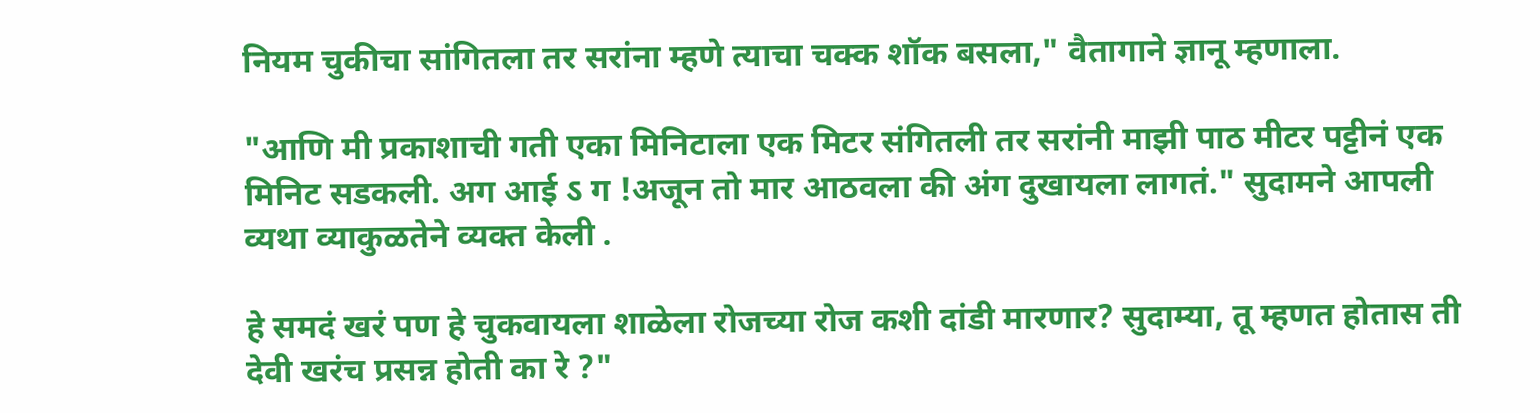नियम चुकीचा सांगितला तर सरांना म्हणे त्याचा चक्क शॉक बसला," वैतागाने ज्ञानू म्हणाला.

"आणि मी प्रकाशाची गती एका मिनिटाला एक मिटर संगितली तर सरांनी माझी पाठ मीटर पट्टीनं एक मिनिट सडकली. अग आई ऽ ग !अजून तो मार आठवला की अंग दुखायला लागतं." सुदामने आपली व्यथा व्याकुळतेने व्यक्त केली .

हे समदं खरं पण हे चुकवायला शाळेला रोजच्या रोज कशी दांडी मारणार? सुदाम्या, तू म्हणत होतास ती देवी खरंच प्रसन्न होती का रे ?"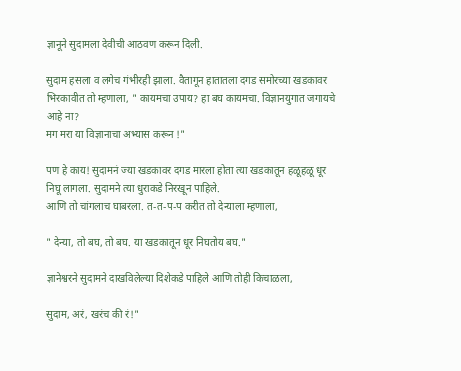ज्ञानूने सुदामला देवीची आठवण करून दिली.

सुदाम हसला व लगेच गंभीरही झाला. वैतागून हातातला दगड समोरच्या खडकावर भिरकावीत तो म्हणाला, " कायमचा उपाय? हा बघ कायमचा. विज्ञानयुगात जगायचे आहे ना?
मग मरा या विज्ञानाचा अभ्यास करून !"

पण हे काय! सुदामनं ज्या खडकावर दगड मारला होता त्या खडकातून हळूहळू धूर निघू लागला. सुदामने त्या धुराकडे निरखून पाहिले.
आणि तो चांगलाच घाबरला. त-त-प-प करीत तो देन्याला म्हणाला,

" देन्या, तो बघ, तो बघ. या खडकातून धूर निघतोय बघ."

ज्ञानेश्वरने सुदामने दाखविलेल्या दिशेकडे पाहिले आणि तोही किचाळला,

सुदाम, अरं, खरंच की रं!"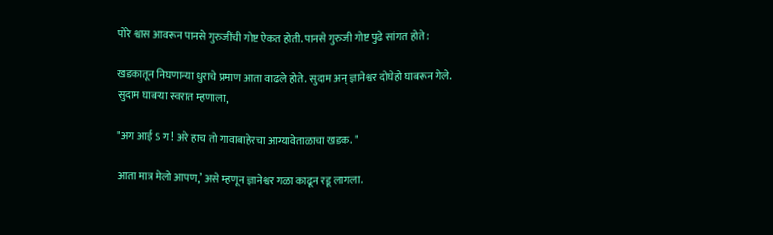पोरे श्वास आवरून पानसे गुरुजींची गोष्ट ऐकत होती. पानसे गुरुजी गोष्ट पुढे सांगत होते :

खडकातून निघणान्या धुराचे प्रमाण आता वाढले होते. सुदाम अन् ज्ञानेश्वर दोघेहो घाबरून गेले. सुदाम घाबऱ्या स्वरात म्हणाला,

"अग आई ऽ ग ! अरे हाच तो गावाबाहेरचा आग्यावेताळाचा खडक. "

आता मात्र मेलो आपण,’ असे म्हणून ज्ञानेश्वर गळा काढून रडू लागला.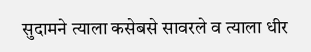सुदामने त्याला कसेबसे सावरले व त्याला धीर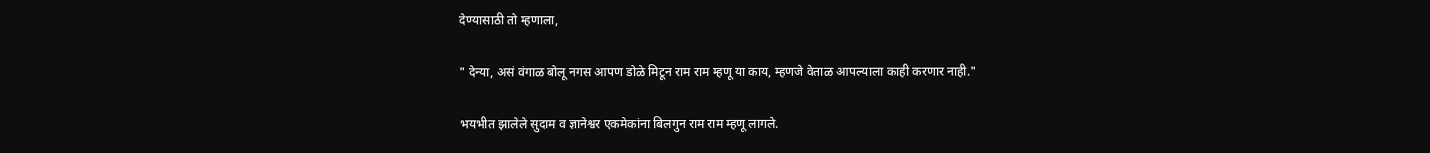देण्यासाठी तो म्हणाला,

" देन्या, असं वंगाळ बोलू नगस आपण डोळे मिटून राम राम म्हणू या काय, म्हणजे वेताळ आपल्याला काही करणार नाही."

भयभीत झालेले सुदाम व ज्ञानेश्वर एकमेकांना बिलगुन राम राम म्हणू लागले.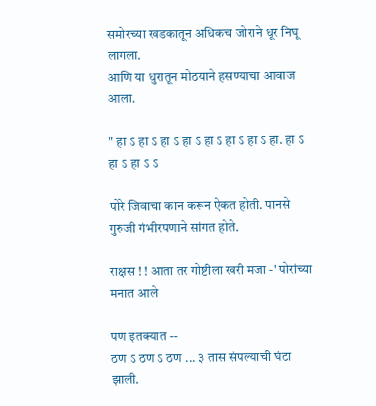समोरच्या खडकातून अधिकच जोराने धूर निघू लागला.
आणि या धुरातून मोठयाने हसण्याचा आवाज आला.

" हा ऽ हा ऽ हा ऽ हा ऽ हा ऽ हा ऽ हा ऽ हा. हा ऽ हा ऽ हा ऽ ऽ

पोरे जिवाचा कान करून ऐकत होती. पानसे गुरुजी गंभीरपणाने सांगत होते.

राक्षस ! ! आता तर गोष्टीला खरी मजा -' पोरांच्या मनात आले

पण इतक्यात --
ठण ऽ ठण ऽ ठण ... ३ तास संपल्याची घंटा झाली.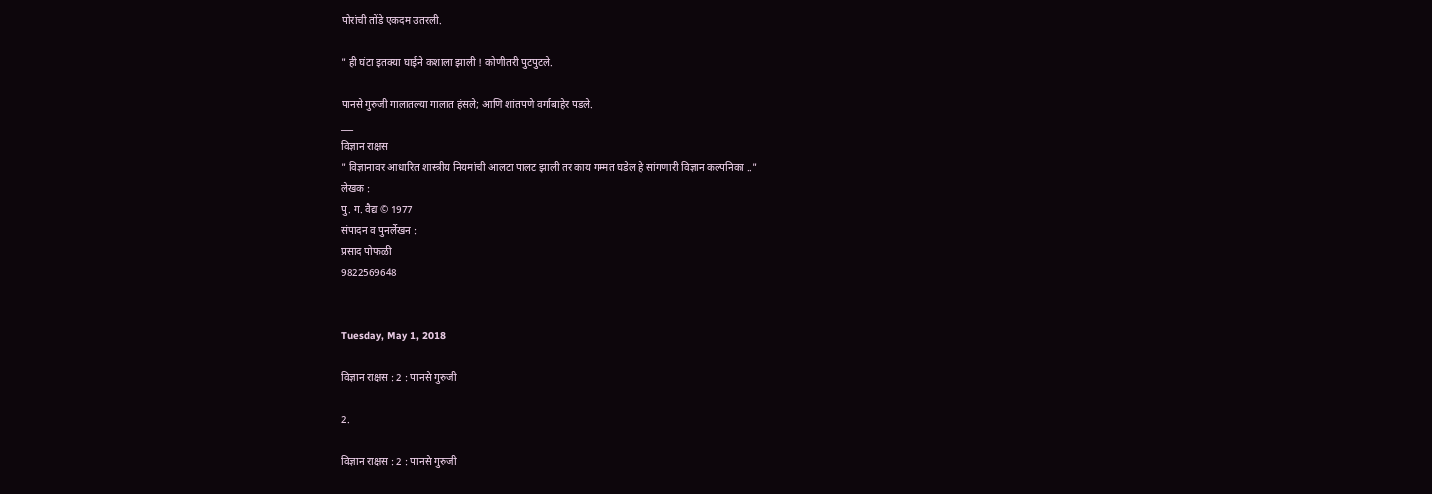पोरांची तोंडे एकदम उतरली.

" ही घंटा इतक्या घाईने कशाला झाली ! कोणीतरी पुटपुटले.

पानसे गुरुजी गालातल्या गालात हंसले; आणि शांतपणे वर्गाबाहेर पडले.
___
विज्ञान राक्षस
" विज्ञानावर आधारित शास्त्रीय नियमांची आलटा पालट झाली तर काय गम्मत घडेल हे सांगणारी विज्ञान कल्पनिका .."
लेखक :
पु. ग. वैद्य © 1977
संपादन व पुनर्लेखन :
प्रसाद पोफळी
9822569648


Tuesday, May 1, 2018

विज्ञान राक्षस : 2 : पानसे गुरुजी

2.

विज्ञान राक्षस : 2 : पानसे गुरुजी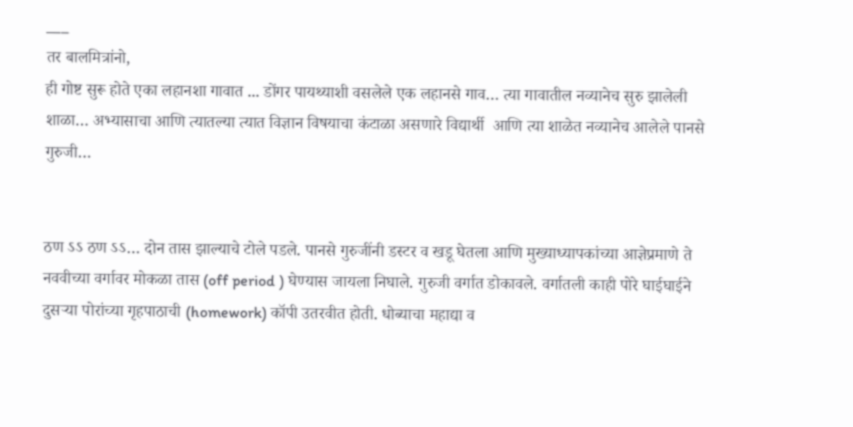___
तर बालमित्रांनो,
ही गोष्ट सुरू होते एका लहानशा गावात ... डोंगर पायथ्याशी वसलेले एक लहानसे गाव… त्या गावातील नव्यानेच सुरु झालेली शाळा… अभ्यासाचा आणि त्यातल्या त्यात विज्ञान विषयाचा कंटाळा असणारे विद्यार्थी  आणि त्या शाळेत नव्यानेच आलेले पानसे गुरुजी…


ठण ऽऽ ठण ऽऽ… दोन तास झाल्याचे टोले पडले. पानसे गुरुजींनी डस्टर व खडू घेतला आणि मुख्याध्यापकांच्या आज्ञेप्रमाणे ते नववीच्या वर्गावर मोकळा तास (off period ) घेण्यास जायला निघाले. गुरुजी वर्गात डोकावले. वर्गातली काही पोरे घाईघाईने दुसऱ्या पोरांच्या गृहपाठाची (homework) कॉपी उतरवीत होती. धोब्याचा महाद्या व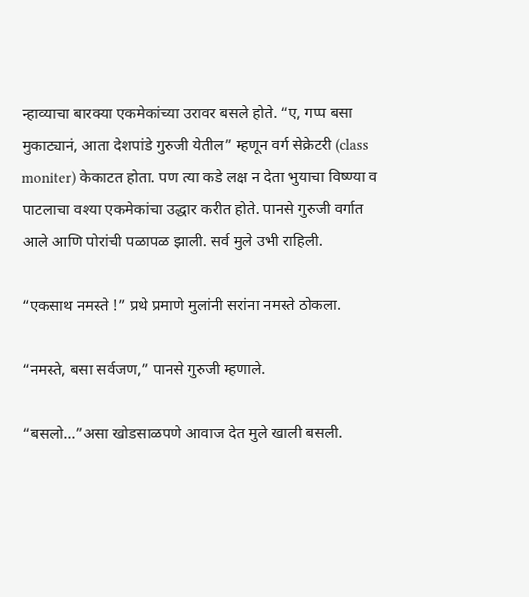न्हाव्याचा बारक्या एकमेकांच्या उरावर बसले होते. “ए, गप्प बसा मुकाट्यानं, आता देशपांडे गुरुजी येतील” म्हणून वर्ग सेक्रेटरी (class moniter) केकाटत होता. पण त्या कडे लक्ष न देता भुयाचा विष्ण्या व पाटलाचा वश्या एकमेकांचा उद्धार करीत होते. पानसे गुरुजी वर्गात आले आणि पोरांची पळापळ झाली. सर्व मुले उभी राहिली.

“एकसाथ नमस्ते !” प्रथे प्रमाणे मुलांनी सरांना नमस्ते ठोकला.

“नमस्ते, बसा सर्वजण,” पानसे गुरुजी म्हणाले.

“बसलो...”असा खोडसाळपणे आवाज देत मुले खाली बसली.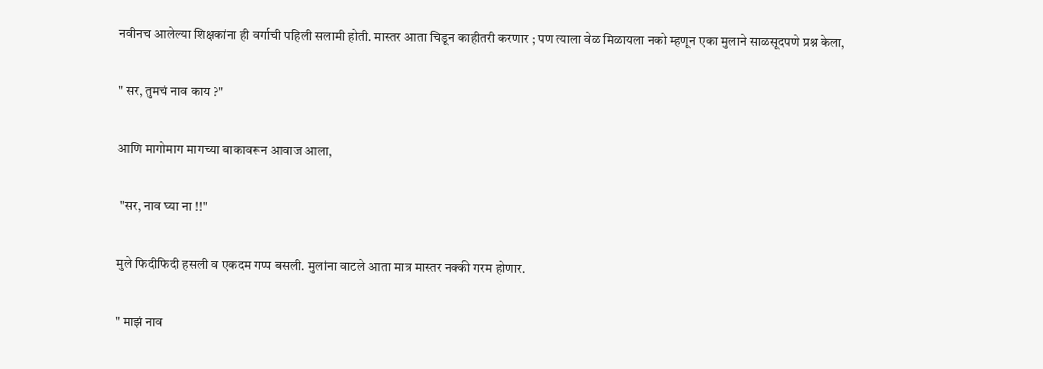नवीनच आलेल्या शिक्षकांना ही वर्गाची पहिली सलामी होती. मास्तर आता चिडून काहीतरी करणार ; पण त्याला वेळ मिळायला नको म्हणून एका मुलाने साळसूदपणे प्रश्न केला,

" सर, तुमचं नाव काय ?"

आणि मागोमाग मागच्या बाकावरून आवाज आला,

 "सर, नाव घ्या ना !!"

मुले फिदीफिदी हसली व एकदम गप्प बसली. मुलांना वाटले आता मात्र मास्तर नक्की गरम होणार.

" माझं नाव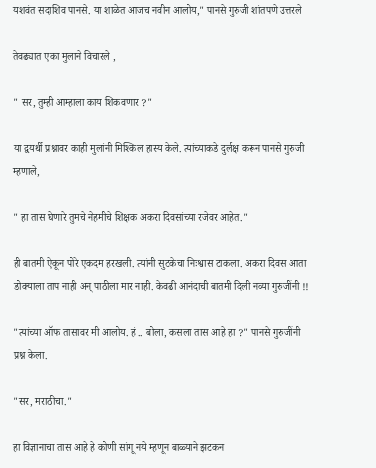यशवंत सदाशिव पानसे. या शाळेत आजच नवीन आलोय," पानसे गुरुजी शांतपणे उत्तरले

तेवढ्यात एका मुलाने विचारले ,

" सर, तुम्ही आम्हाला काय शिकवणार ?"

या द्वयर्थी प्रश्नावर काही मुलांनी मिश्किल हास्य केले. त्यांच्याकडे दुर्लक्ष करून पानसे गुरुजी म्हणाले,

" हा तास घेणारे तुमचे नेहमीचे शिक्षक अकरा दिवसांच्या रजेवर आहेत."

ही बातमी ऐकून पोरे एकदम हरखली. त्यांनी सुटकेचा निःश्वास टाकला. अकरा दिवस आता डोक्याला ताप नाही अन् पाठीला मार नाही. केवढी आनंदाची बातमी दिली नव्या गुरुजींनी !!

"त्यांच्या ऑफ तासावर मी आलोय. हं .. बोला, कसला तास आहे हा ?" पानसे गुरुजींनी प्रश्न केला.

"सर, मराठीचा."

हा विज्ञानाचा तास आहे हे कोणी सांगू नये म्हणून बाळ्याने झटकन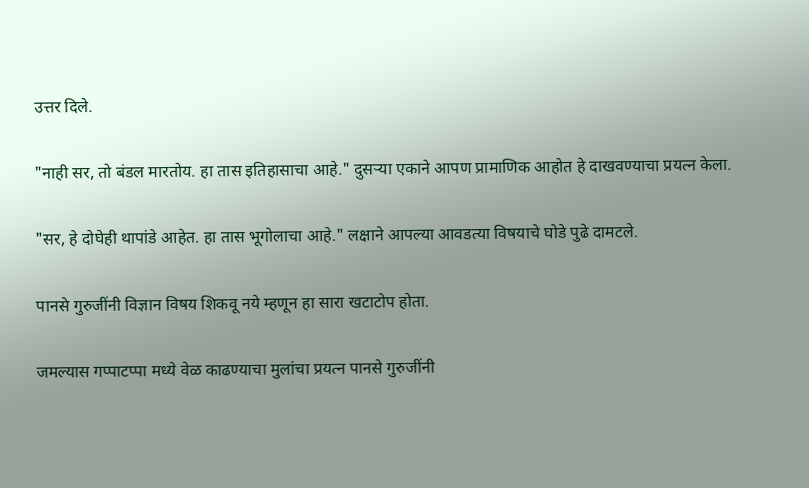उत्तर दिले.

"नाही सर, तो बंडल मारतोय. हा तास इतिहासाचा आहे." दुसऱ्या एकाने आपण प्रामाणिक आहोत हे दाखवण्याचा प्रयत्न केला.

"सर, हे दोघेही थापांडे आहेत. हा तास भूगोलाचा आहे." लक्षाने आपल्या आवडत्या विषयाचे घोडे पुढे दामटले.

पानसे गुरुजींनी विज्ञान विषय शिकवू नये म्हणून हा सारा खटाटोप होता.

जमल्यास गप्पाटप्पा मध्ये वेळ काढण्याचा मुलांचा प्रयत्न पानसे गुरुजींनी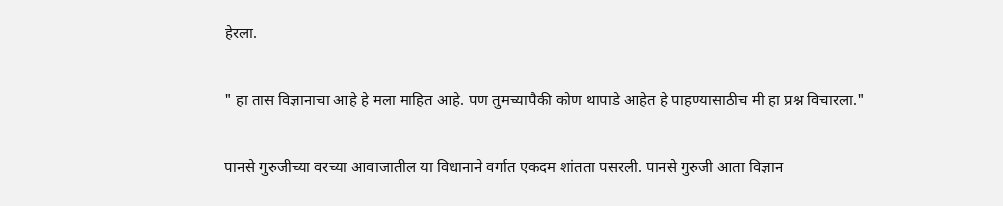हेरला.

" हा तास विज्ञानाचा आहे हे मला माहित आहे. पण तुमच्यापैकी कोण थापाडे आहेत हे पाहण्यासाठीच मी हा प्रश्न विचारला."

पानसे गुरुजीच्या वरच्या आवाजातील या विधानाने वर्गात एकदम शांतता पसरली. पानसे गुरुजी आता विज्ञान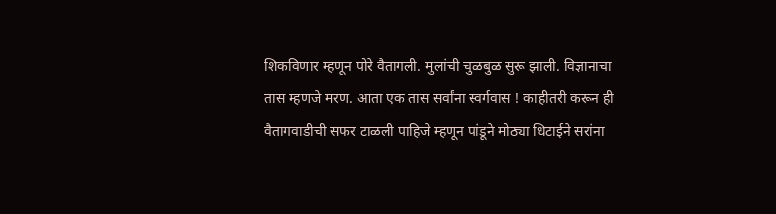शिकविणार म्हणून पोरे वैतागली. मुलांची चुळबुळ सुरू झाली. विज्ञानाचा तास म्हणजे मरण. आता एक तास सर्वांना स्वर्गवास ! काहीतरी करून ही वैतागवाडीची सफर टाळली पाहिजे म्हणून पांडूने मोठ्या धिटाईने सरांना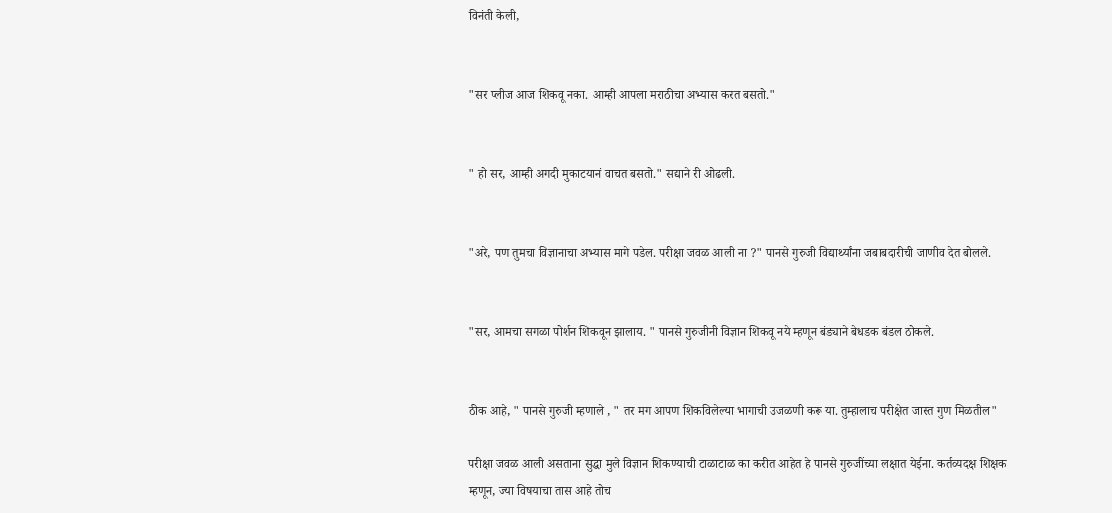विनंती केली,


"सर प्लीज आज शिकवू नका. आम्ही आपला मराठीचा अभ्यास करत बसतो."


" हो सर, आम्ही अगदी मुकाटयानं वाचत बसतो." सद्याने री ओढली.


"अरे, पण तुमचा विज्ञानाचा अभ्यास मागे पडेल. परीक्षा जवळ आली ना ?" पानसे गुरुजी विद्यार्थ्यांना जबाबदारीची जाणीव देत बोलले.


"सर, आमचा सगळा पोर्शन शिकवून झालाय. " पानसे गुरुजीनी विज्ञान शिकवू नये म्हणून बंड्याने बेधडक बंडल ठोकले.


ठीक आहे, " पानसे गुरुजी म्हणाले , " तर मग आपण शिकविलेल्या भागाची उजळणी करू या. तुम्हालाच परीक्षेत जास्त गुण मिळतील"

परीक्षा जवळ आली असताना सुद्धा मुले विज्ञान शिकण्याची टाळाटाळ का करीत आहेत हे पानसे गुरुजींच्या लक्षात येईना. कर्तव्यदक्ष शिक्षक म्हणून, ज्या विषयाचा तास आहे तोच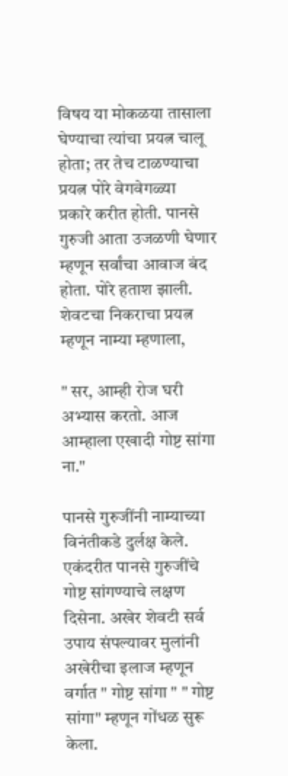विषय या मोकळया तासाला घेण्याचा त्यांचा प्रयत्न चालू होता; तर तेच टाळण्याचा प्रयत्न पोरे वेगवेगळ्या
प्रकारे करीत होती. पानसे गुरुजी आता उजळणी घेणार म्हणून सर्वांचा आवाज बंद होता. पोरे हताश झाली. शेवटचा निकराचा प्रयत्न म्हणून नाम्या म्हणाला,

" सर, आम्ही रोज घरी अभ्यास करतो. आज आम्हाला एखादी गोष्ट सांगा ना."

पानसे गुरुजींनी नाम्याच्या विनंतीकडे दुर्लक्ष केले. एकंदरीत पानसे गुरुजींचे गोष्ट सांगण्याचे लक्षण दिसेना. अखेर शेवटी सर्व उपाय संपल्यावर मुलांनी अखेरीचा इलाज म्हणून वर्गात " गोष्ट सांगा " " गोष्ट सांगा" म्हणून गोंधळ सुरू केला.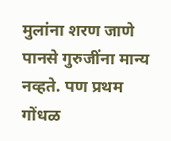मुलांना शरण जाणे पानसे गुरुजींना मान्य नव्हते. पण प्रथम गोंधळ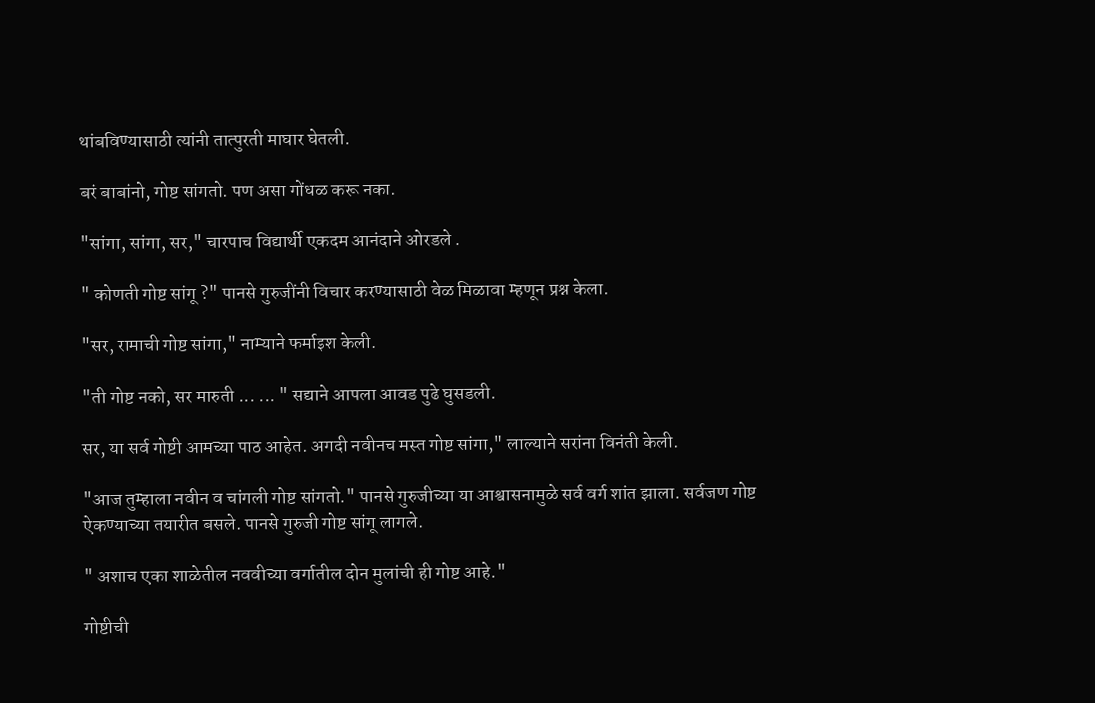थांबविण्यासाठी त्यांनी तात्पुरती माघार घेतली.

बरं बाबांनो, गोष्ट सांगतो. पण असा गोंधळ करू नका.

"सांगा, सांगा, सर," चारपाच विद्यार्थी एकदम आनंदाने ओरडले .

" कोणती गोष्ट सांगू ?" पानसे गुरुजींनी विचार करण्यासाठी वेळ मिळावा म्हणून प्रश्न केला.

"सर, रामाची गोष्ट सांगा," नाम्याने फर्माइश केली.

"ती गोष्ट नको, सर मारुती ... ... " सद्याने आपला आवड पुढे घुसडली.

सर, या सर्व गोष्टी आमच्या पाठ आहेत. अगदी नवीनच मस्त गोष्ट सांगा," लाल्याने सरांना विनंती केली.

"आज तुम्हाला नवीन व चांगली गोष्ट सांगतो." पानसे गुरुजीच्या या आश्वासनामुळे सर्व वर्ग शांत झाला. सर्वजण गोष्ट ऐकण्याच्या तयारीत बसले. पानसे गुरुजी गोष्ट सांगू लागले.

" अशाच एका शाळेतील नववीच्या वर्गातील दोन मुलांची ही गोष्ट आहे."

गोष्टीची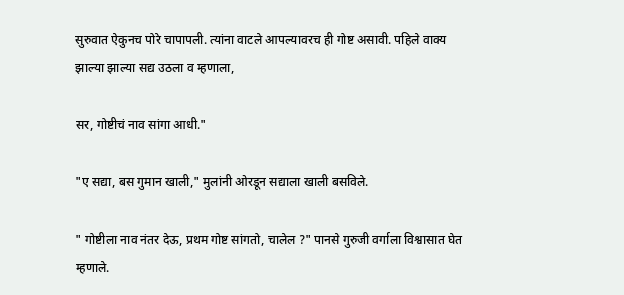सुरुवात ऐकुनच पोरे चापापली. त्यांना वाटले आपल्यावरच ही गोष्ट असावी. पहिले वाक्य झाल्या झाल्या सद्य उठला व म्हणाला,

सर, गोष्टीचं नाव सांगा आधी."

"ए सद्या, बस गुमान खाली," मुलांनी ओरडून सद्याला खाली बसविले.

" गोष्टीला नाव नंतर देऊ, प्रथम गोष्ट सांगतो, चालेल ?" पानसे गुरुजी वर्गाला विश्वासात घेत म्हणाले.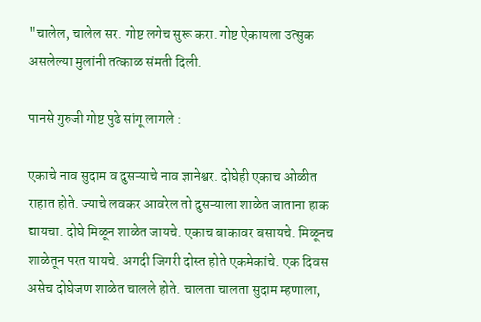"चालेल, चालेल सर. गोष्ट लगेच सुरू करा. गोष्ट ऐकायला उत्सुक असलेल्या मुलांनी तत्काळ संमती दिली.

पानसे गुरुजी गोष्ट पुढे सांगू लागले :

एकाचे नाव सुदाम व दुसऱ्याचे नाव ज्ञानेश्वर. दोघेही एकाच ओळीत राहात होते. ज्याचे लवकर आवरेल तो दुसऱ्याला शाळेत जाताना हाक द्यायचा. दोघे मिळून शाळेत जायचे. एकाच बाकावर बसायचे. मिळूनच शाळेतून परत यायचे. अगदी जिगरी दोस्त होते एकमेकांचे. एक दिवस असेच दोघेजण शाळेत चालले होते. चालता चालता सुदाम म्हणाला,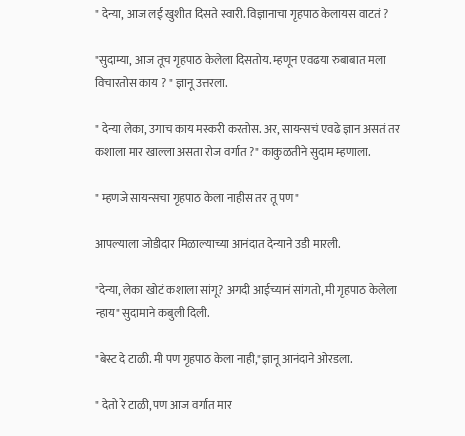" देन्या, आज लई खुशीत दिसते स्वारी. विज्ञानाचा गृहपाठ केलायस वाटतं ?

"सुदाम्या, आज तूच गृहपाठ केलेला दिसतोय. म्हणून एवढया रुबाबात मला विचारतोस काय ? " ज्ञानू उत्तरला.

" देन्या लेका, उगाच काय मस्करी करतोस. अर, सायन्सचं एवढे ज्ञान असतं तर कशाला मार खाल्ला असता रोज वर्गात ?" काकुळतीने सुदाम म्हणाला.

" म्हणजे सायन्सचा गृहपाठ केला नाहीस तर तू पण"

आपल्याला जोडीदार मिळाल्याच्या आनंदात देन्याने उडी मारली.

"देन्या, लेका खोटं कशाला सांगू? अगदी आईच्यानं सांगतो, मी गृहपाठ केलेला न्हाय" सुदामाने कबुली दिली.

"बेस्ट दे टाळी. मी पण गृहपाठ केला नाही,"ज्ञानू आनंदाने ओरडला.

" देतो रे टाळी, पण आज वर्गात मार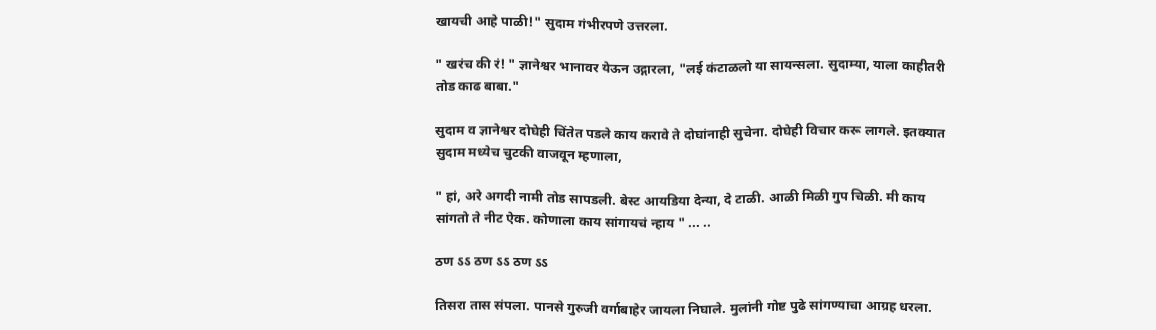खायची आहे पाळी!" सुदाम गंभीरपणे उत्तरला.

" खरंच की रं! " ज्ञानेश्वर भानावर येऊन उद्गारला, "लई कंटाळलो या सायन्सला. सुदाम्या, याला काहीतरी तोड काढ बाबा."

सुदाम व ज्ञानेश्वर दोघेही चिंतेत पडले काय करावे ते दोघांनाही सुचेना. दोघेही विचार करू लागले. इतक्यात सुदाम मध्येच चुटकी वाजवून म्हणाला,

" हां, अरे अगदी नामी तोड सापडली. बेस्ट आयडिया देन्या, दे टाळी. आळी मिळी गुप चिळी. मी काय सांगतो ते नीट ऐक. कोणाला काय सांगायचं न्हाय " ... ..

ठण ऽऽ ठण ऽऽ ठण ऽऽ

तिसरा तास संपला. पानसे गुरुजी वर्गाबाहेर जायला निघाले. मुलांनी गोष्ट पुढे सांगण्याचा आग्रह धरला.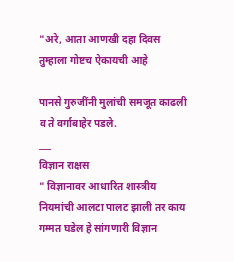"अरे, आता आणखी दहा दिवस तुम्हाला गोष्टच ऐकायची आहे

पानसे गुरुजींनी मुलांची समजूत काढली व ते वर्गाबाहेर पडले.
___
विज्ञान राक्षस
" विज्ञानावर आधारित शास्त्रीय नियमांची आलटा पालट झाली तर काय गम्मत घडेल हे सांगणारी विज्ञान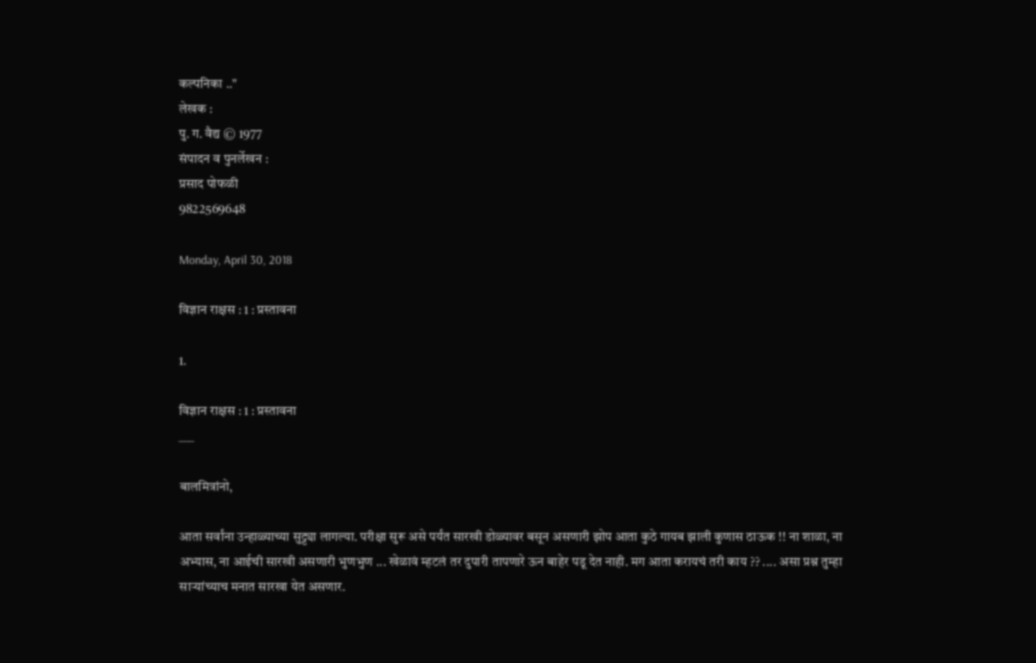कल्पनिका .."
लेखक :
पु. ग. वैद्य © 1977
संपादन व पुनर्लेखन :
प्रसाद पोफळी
9822569648

Monday, April 30, 2018

विज्ञान राक्षस : 1 : प्रस्तावना

1.

विज्ञान राक्षस : 1 : प्रस्तावना
___

बालमित्रांनो,

आता सर्वांना उन्हाळ्याच्या सुट्ट्या लागल्या. परीक्षा सुरू असे पर्यंत सारखी डोळ्यावर बसून असणारी झोप आता कुठे गायब झाली कुणास ठाऊक !! ना शाळा, ना अभ्यास, ना आईची सारखी असणारी भुणभुण ... खेळावं म्हटलं तर दुपारी तापणारे ऊन बाहेर पडू देत नाही. मग आता करायचं तरी काय ?? .... असा प्रश्न तुम्हा साऱ्यांच्याच मनात सारखा येत असणार.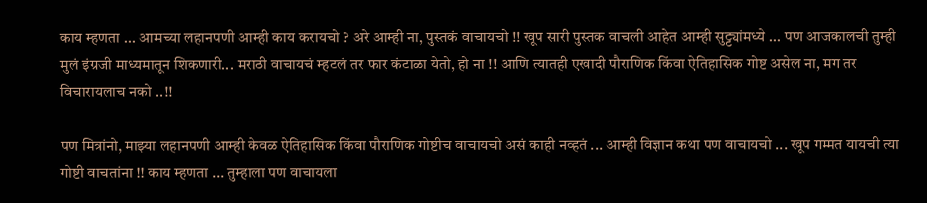काय म्हणता ... आमच्या लहानपणी आम्ही काय करायचो ? अरे आम्ही ना, पुस्तकं वाचायचो !! खूप सारी पुस्तक वाचली आहेत आम्ही सुट्ट्यांमध्ये ... पण आजकालची तुम्ही मुलं इंग्रजी माध्यमातून शिकणारी... मराठी वाचायचं म्हटलं तर फार कंटाळा येतो, हो ना !! आणि त्यातही एखादी पौराणिक किंवा ऐतिहासिक गोष्ट असेल ना, मग तर विचारायलाच नको ..!!

पण मित्रांनो, माझ्या लहानपणी आम्ही केवळ ऐतिहासिक किंवा पौराणिक गोष्टीच वाचायचो असं काही नव्हतं ... आम्ही विज्ञान कथा पण वाचायचो ... खूप गम्मत यायची त्या गोष्टी वाचतांना !! काय म्हणता ... तुम्हाला पण वाचायला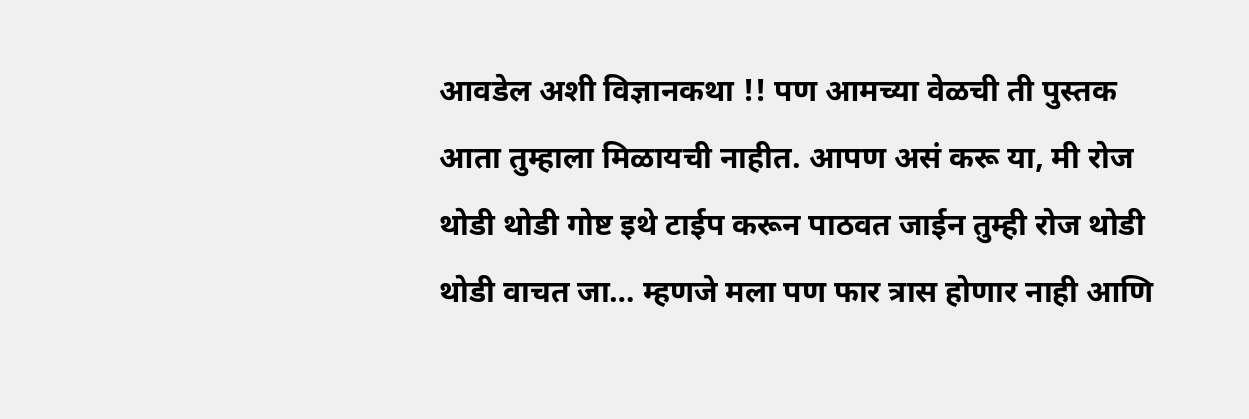आवडेल अशी विज्ञानकथा !! पण आमच्या वेळची ती पुस्तक आता तुम्हाला मिळायची नाहीत. आपण असं करू या, मी रोज थोडी थोडी गोष्ट इथे टाईप करून पाठवत जाईन तुम्ही रोज थोडी थोडी वाचत जा… म्हणजे मला पण फार त्रास होणार नाही आणि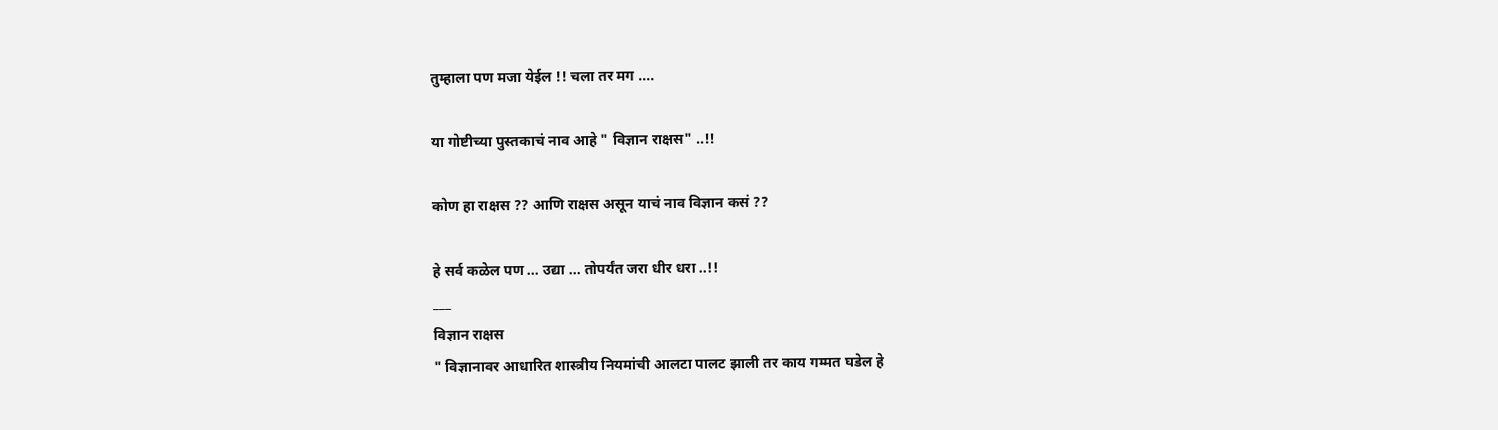तुम्हाला पण मजा येईल !! चला तर मग ....

या गोष्टीच्या पुस्तकाचं नाव आहे " विज्ञान राक्षस" ..!!

कोण हा राक्षस ?? आणि राक्षस असून याचं नाव विज्ञान कसं ??

हे सर्व कळेल पण ... उद्या ... तोपर्यंत जरा धीर धरा ..!!
___
विज्ञान राक्षस
" विज्ञानावर आधारित शास्त्रीय नियमांची आलटा पालट झाली तर काय गम्मत घडेल हे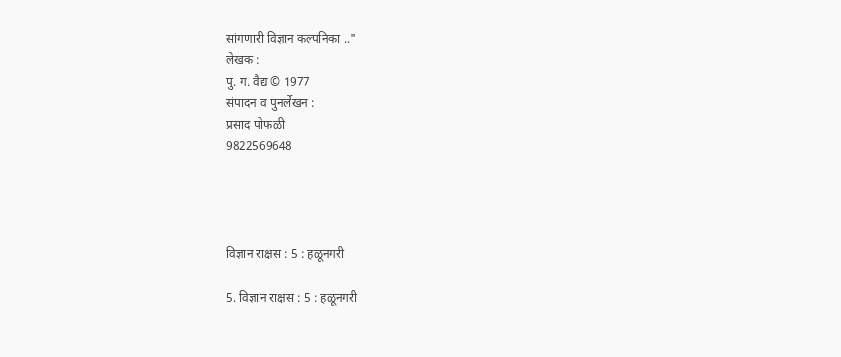सांगणारी विज्ञान कल्पनिका .."
लेखक :
पु. ग. वैद्य © 1977
संपादन व पुनर्लेखन :
प्रसाद पोफळी
9822569648




विज्ञान राक्षस : 5 : हळूनगरी

5. विज्ञान राक्षस : 5 : हळूनगरी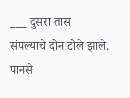___ दुसरा तास संपल्याचे दोन टोले झाले. पानसे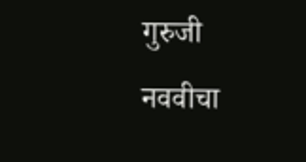गुरुजी नववीचा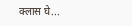क्लास घे...